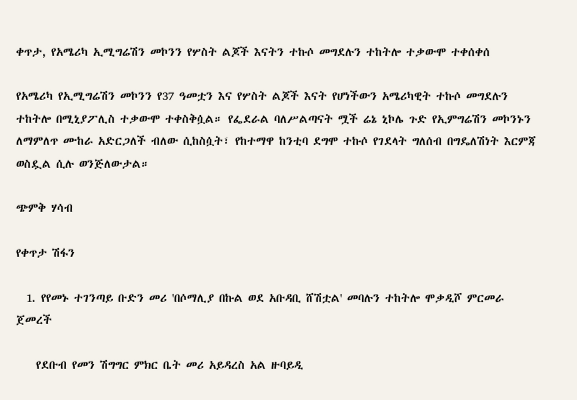ቀጥታ, የአሜሪካ ኢሚግሬሽን መኮንን የሦስት ልጆች እናትን ተኩሶ መግደሉን ተከትሎ ተቃውሞ ተቀሰቀሰ

የአሜሪካ የኢሚግሬሽን መኮንን የ37 ዓመቷን እና የሦስት ልጆች እናት የሆነችውን አሜሪካዊት ተኩሶ መግደሉን ተከትሎ በሚኒያፖሊስ ተቃውሞ ተቀስቅሷል። የፌደራል ባለሥልጣናት ሟች ሬኔ ኒኮሌ ጉድ የኢምግሬሽን መኮንኑን ለማምለጥ ሙከራ አድርጋለች ብለው ሲከስሷት፣ የከተማዋ ከንቲባ ደግሞ ተኩሶ የገደላት ግለሰብ በግዴለሽነት እርምጃ ወስዷል ሲሉ ወንጅለውታል።

ጭምቅ ሃሳብ

የቀጥታ ሽፋን

  1. የየመኑ ተገንጣይ ቡድን መሪ 'በሶማሊያ በኩል ወደ አቡዳቢ ሸሽቷል' መባሉን ተከትሎ ሞቃዲሾ ምርመራ ጀመረች

    የደቡብ የመን ሽግግር ምክር ቤት መሪ አይዳረስ አል ዙባይዲ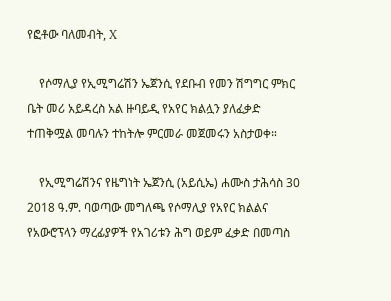የፎቶው ባለመብት, X

    የሶማሊያ የኢሚግሬሽን ኤጀንሲ የደቡብ የመን ሽግግር ምክር ቤት መሪ አይዳረስ አል ዙባይዲ የአየር ክልሏን ያለፈቃድ ተጠቅሟል መባሉን ተከትሎ ምርመራ መጀመሩን አስታወቀ።

    የኢሚግሬሽንና የዜግነት ኤጀንሲ (አይሲኤ) ሐሙስ ታሕሳስ 30 2018 ዓ.ም. ባወጣው መግለጫ የሶማሊያ የአየር ክልልና የአውሮፕላን ማረፊያዎች የአገሪቱን ሕግ ወይም ፈቃድ በመጣስ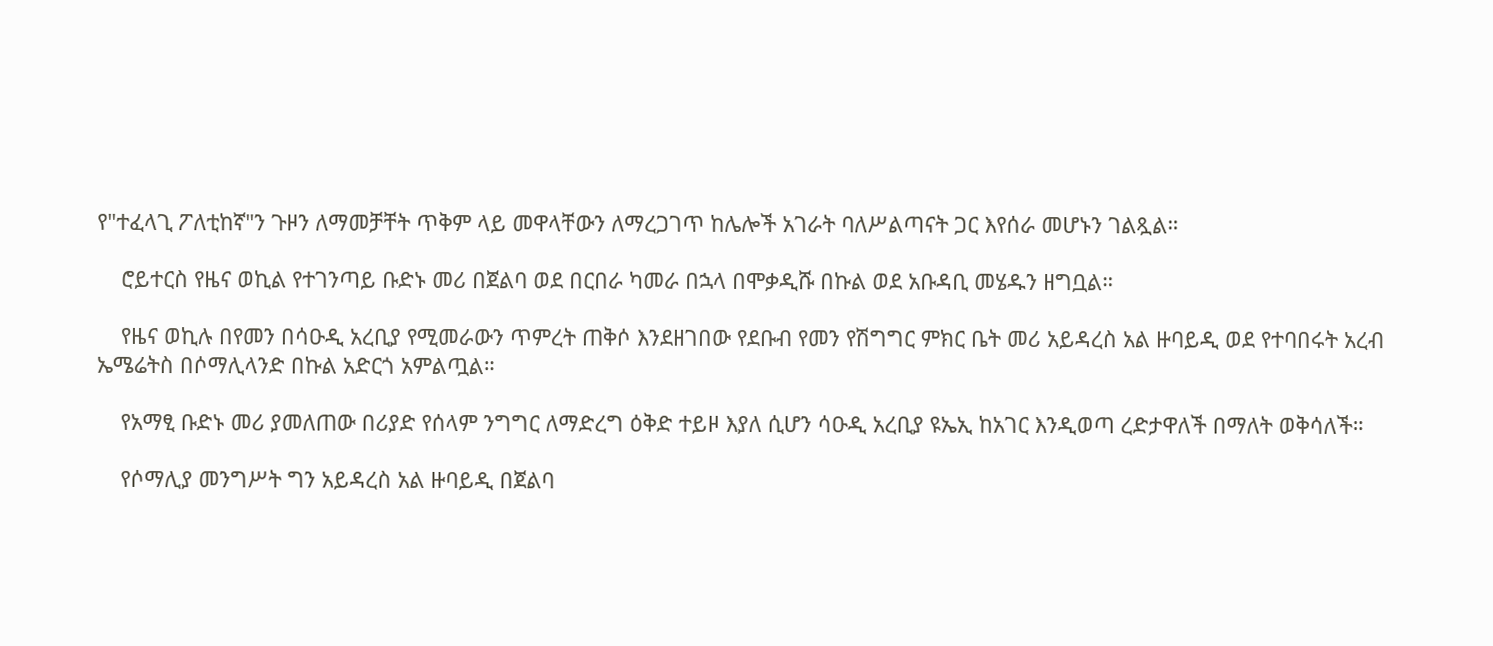የ"ተፈላጊ ፖለቲከኛ"ን ጉዞን ለማመቻቸት ጥቅም ላይ መዋላቸውን ለማረጋገጥ ከሌሎች አገራት ባለሥልጣናት ጋር እየሰራ መሆኑን ገልጿል።

    ሮይተርስ የዜና ወኪል የተገንጣይ ቡድኑ መሪ በጀልባ ወደ በርበራ ካመራ በኋላ በሞቃዲሹ በኩል ወደ አቡዳቢ መሄዱን ዘግቧል።

    የዜና ወኪሉ በየመን በሳዑዲ አረቢያ የሚመራውን ጥምረት ጠቅሶ እንደዘገበው የደቡብ የመን የሽግግር ምክር ቤት መሪ አይዳረስ አል ዙባይዲ ወደ የተባበሩት አረብ ኤሜሬትስ በሶማሊላንድ በኩል አድርጎ አምልጧል።

    የአማፂ ቡድኑ መሪ ያመለጠው በሪያድ የሰላም ንግግር ለማድረግ ዕቅድ ተይዞ እያለ ሲሆን ሳዑዲ አረቢያ ዩኤኢ ከአገር እንዲወጣ ረድታዋለች በማለት ወቅሳለች።

    የሶማሊያ መንግሥት ግን አይዳረስ አል ዙባይዲ በጀልባ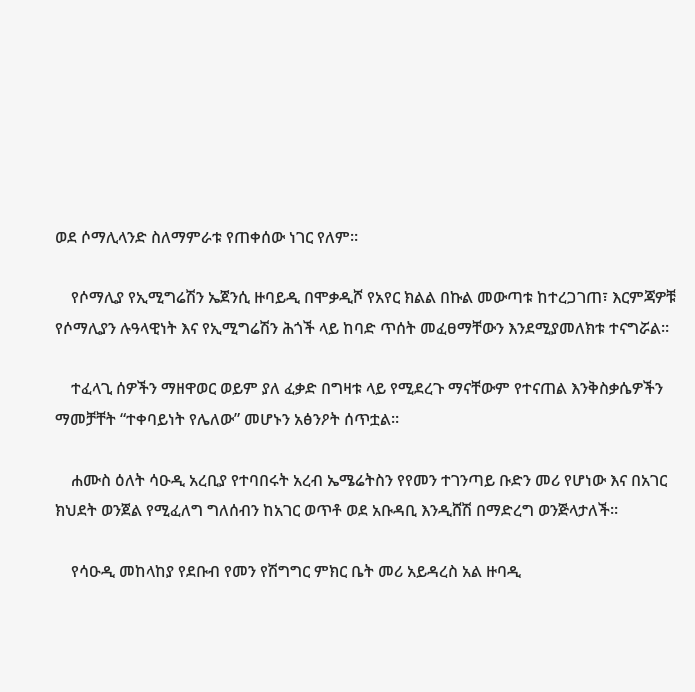ወደ ሶማሊላንድ ስለማምራቱ የጠቀሰው ነገር የለም።

    የሶማሊያ የኢሚግሬሽን ኤጀንሲ ዙባይዲ በሞቃዲሾ የአየር ክልል በኩል መውጣቱ ከተረጋገጠ፣ እርምጃዎቹ የሶማሊያን ሉዓላዊነት እና የኢሚግሬሽን ሕጎች ላይ ከባድ ጥሰት መፈፀማቸውን እንደሚያመለክቱ ተናግሯል።

    ተፈላጊ ሰዎችን ማዘዋወር ወይም ያለ ፈቃድ በግዛቱ ላይ የሚደረጉ ማናቸውም የተናጠል እንቅስቃሴዎችን ማመቻቸት “ተቀባይነት የሌለው” መሆኑን አፅንዖት ሰጥቷል።

    ሐሙስ ዕለት ሳዑዲ አረቢያ የተባበሩት አረብ ኤሜሬትስን የየመን ተገንጣይ ቡድን መሪ የሆነው እና በአገር ክህደት ወንጀል የሚፈለግ ግለሰብን ከአገር ወጥቶ ወደ አቡዳቢ እንዲሸሽ በማድረግ ወንጅላታለች።

    የሳዑዲ መከላከያ የደቡብ የመን የሽግግር ምክር ቤት መሪ አይዳረስ አል ዙባዲ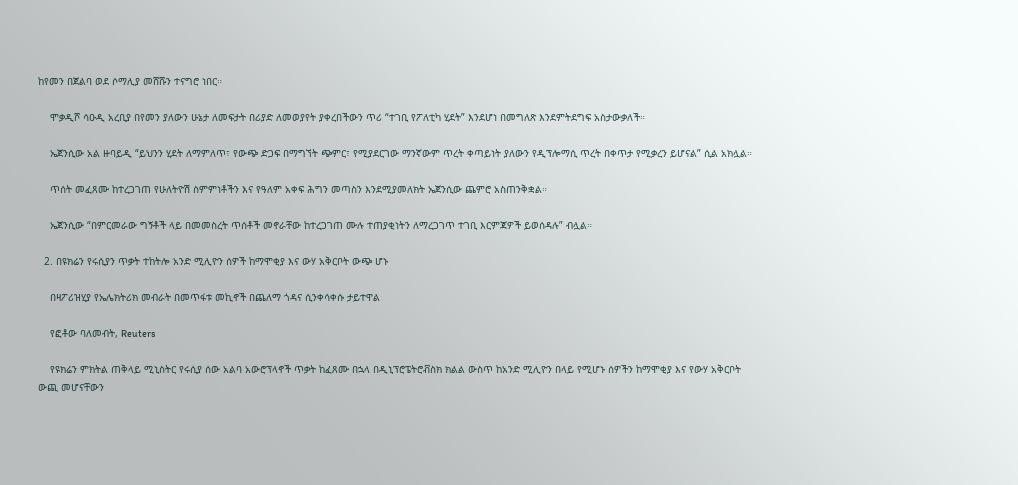ከየመን በጀልባ ወደ ሶማሊያ መሸሹን ተናግሮ ነበር።

    ሞቃዲሾ ሳዑዲ አረቢያ በየመን ያለውን ሁኔታ ለመፍታት በሪያድ ለመወያየት ያቀረበችውን ጥሪ “ተገቢ የፖለቲካ ሂደት” እንደሆነ በመግለጽ እንደምትደግፍ አስታውቃለች።

    ኤጀንሲው አል ዙባይዲ “ይህንን ሂደት ለማምለጥ፣ የውጭ ድጋፍ በማግኘት ጭምር፣ የሚያደርገው ማንኛውም ጥረት ቀጣይነት ያለውን የዲፕሎማሲ ጥረት በቀጥታ የሚቃረን ይሆናል” ሲል አክሏል።

    ጥሰት መፈጸሙ ከተረጋገጠ የሁለትዮሽ ስምምነቶችን እና የዓለም አቀፍ ሕግን መጣስን እንደሚያመለክት ኤጀንሲው ጨምሮ አስጠንቅቋል።

    ኤጀንሲው “በምርመራው ግኝቶች ላይ በመመስረት ጥሰቶች መኖራቸው ከተረጋገጠ ሙሉ ተጠያቂነትን ለማረጋገጥ ተገቢ እርምጃዎች ይወሰዳሉ” ብሏል።

  2. በዩክሬን የሩሲያን ጥቃት ተከትሎ አንድ ሚሊዮን ሰዎች ከማሞቂያ እና ውሃ አቅርቦት ውጭ ሆኑ

    በዛፖሪዝሂያ የኤሌክትሪክ መብራት በመጥፋቱ መኪኖች በጨለማ ጎዳና ሲንቀሳቀሱ ታይተዋል

    የፎቶው ባለመብት, Reuters

    የዩክሬን ምክትል ጠቅላይ ሚኒስትር የሩሲያ ሰው አልባ አውሮፕላኖች ጥቃት ከፈጸሙ በኋላ በዲኒፕሮፔትሮቭስክ ክልል ውስጥ ከአንድ ሚሊዮን በላይ የሚሆኑ ሰዎችን ከማሞቂያ እና የውሃ አቅርቦት ውጪ መሆናቸውን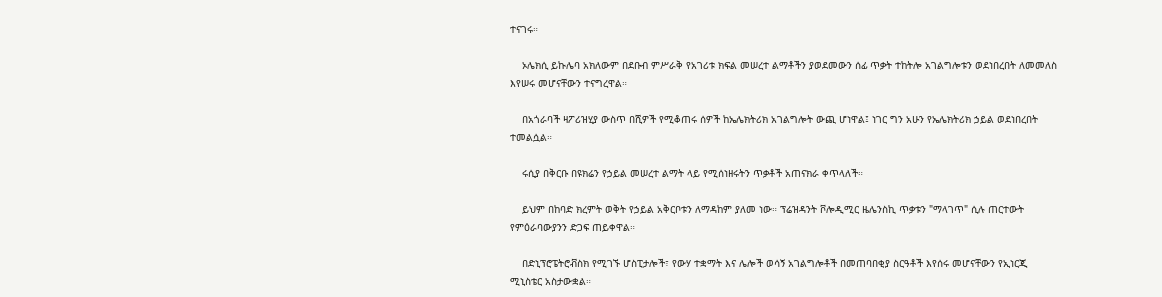ተናገሩ።

    ኦሌክሲ ይኩሌባ አክለውም በደቡብ ምሥራቅ የአገሪቱ ክፍል መሠረተ ልማቶችን ያወደመውን ሰፊ ጥቃት ተከትሎ አገልግሎቱን ወደነበረበት ለመመለስ እየሠሩ መሆናቸውን ተናግረዋል።

    በአጎራባች ዛፖሪዝሂያ ውስጥ በሺዎች የሚቆጠሩ ሰዎች ከኤሌክትሪክ አገልግሎት ውጪ ሆነዋል፤ ነገር ግን አሁን የኤሌክትሪክ ኃይል ወደነበረበት ተመልሷል።

    ሩሲያ በቅርቡ በዩክሬን የኃይል መሠረተ ልማት ላይ የሚሰነዘሩትን ጥቃቶች አጠናክራ ቀጥላለች።

    ይህም በከባድ ክረምት ወቅት የኃይል አቅርቦቱን ለማዳከም ያለመ ነው። ፕሬዝዳንት ቮሎዲሚር ዜሌንስኪ ጥቃቱን "ማላገጥ" ሲሉ ጠርተውት የምዕራባውያንን ድጋፍ ጠይቀዋል።

    በድኒፕሮፔትሮቭስክ የሚገኙ ሆስፒታሎች፣ የውሃ ተቋማት እና ሌሎች ወሳኝ አገልግሎቶች በመጠባበቂያ ስርዓቶች እየሰሩ መሆናቸውን የኢነርጂ ሚኒስቴር አስታውቋል።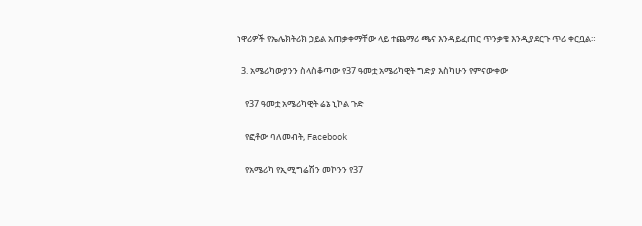ነዋሪዎች የኤሌክትሪክ ኃይል አጠቃቀማቸው ላይ ተጨማሪ ጫና እንዳይፈጠር ጥንቃቄ እንዲያደርጉ ጥሪ ቀርቧል።

  3. አሜሪካውያንን ስላስቆጣው የ37 ዓመቷ አሜሪካዊት ግድያ እስካሁን የምናውቀው

    የ37 ዓመቷ አሜሪካዊት ሬኔ ኒኮል ጉድ

    የፎቶው ባለመብት, Facebook

    የአሜሪካ የኢሚግሬሽን መኮንን የ37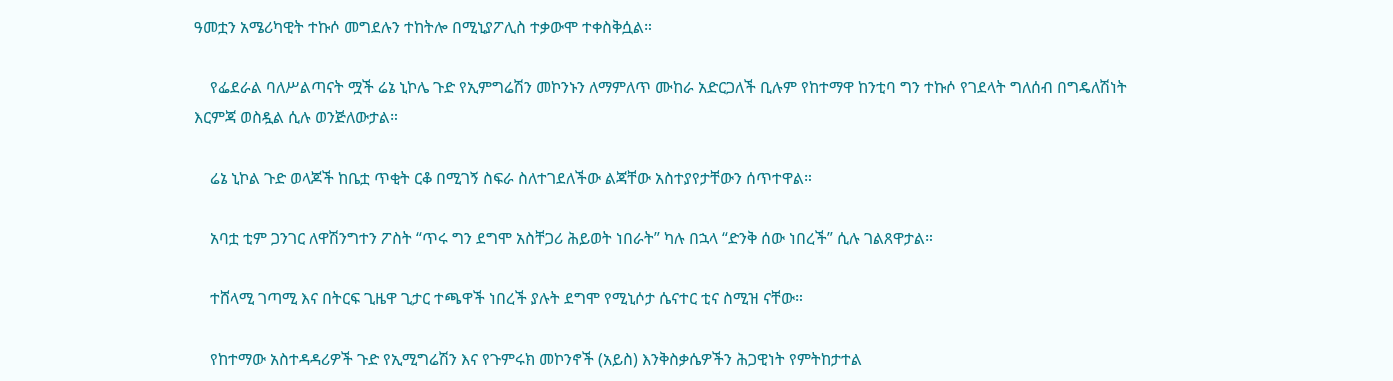ዓመቷን አሜሪካዊት ተኩሶ መግደሉን ተከትሎ በሚኒያፖሊስ ተቃውሞ ተቀስቅሷል።

    የፌደራል ባለሥልጣናት ሟች ሬኔ ኒኮሌ ጉድ የኢምግሬሽን መኮንኑን ለማምለጥ ሙከራ አድርጋለች ቢሉም የከተማዋ ከንቲባ ግን ተኩሶ የገደላት ግለሰብ በግዴለሽነት እርምጃ ወስዷል ሲሉ ወንጅለውታል።

    ሬኔ ኒኮል ጉድ ወላጆች ከቤቷ ጥቂት ርቆ በሚገኝ ስፍራ ስለተገደለችው ልጃቸው አስተያየታቸውን ሰጥተዋል።

    አባቷ ቲም ጋንገር ለዋሽንግተን ፖስት “ጥሩ ግን ደግሞ አስቸጋሪ ሕይወት ነበራት” ካሉ በኋላ “ድንቅ ሰው ነበረች” ሲሉ ገልጸዋታል።

    ተሸላሚ ገጣሚ እና በትርፍ ጊዜዋ ጊታር ተጫዋች ነበረች ያሉት ደግሞ የሚኒሶታ ሴናተር ቲና ስሚዝ ናቸው።

    የከተማው አስተዳዳሪዎች ጉድ የኢሚግሬሽን እና የጉምሩክ መኮንኖች (አይስ) እንቅስቃሴዎችን ሕጋዊነት የምትከታተል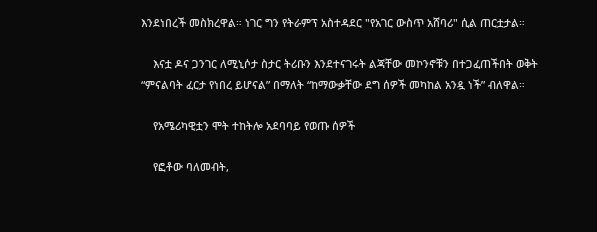እንደነበረች መስክረዋል። ነገር ግን የትራምፕ አስተዳደር "የአገር ውስጥ አሸባሪ" ሲል ጠርቷታል።

    እናቷ ዶና ጋንገር ለሚኒሶታ ስታር ትሪቡን እንደተናገሩት ልጃቸው መኮንኖቹን በተጋፈጠችበት ወቅት “ምናልባት ፈርታ የነበረ ይሆናል” በማለት “ከማውቃቸው ደግ ሰዎች መካከል አንዷ ነች” ብለዋል።

    የአሜሪካዊቷን ሞት ተከትሎ አደባባይ የወጡ ሰዎች

    የፎቶው ባለመብት,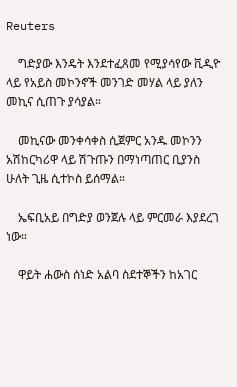Reuters

    ግድያው እንዴት እንደተፈጸመ የሚያሳየው ቪዲዮ ላይ የአይስ መኮንኖች መንገድ መሃል ላይ ያለን መኪና ሲጠጉ ያሳያል።

    መኪናው መንቀሳቀስ ሲጀምር አንዱ መኮንን አሽከርካሪዋ ላይ ሽጉጡን በማነጣጠር ቢያንስ ሁለት ጊዜ ሲተኮስ ይሰማል።

    ኤፍቢአይ በግድያ ወንጀሉ ላይ ምርመራ እያደረገ ነው።

    ዋይት ሐውስ ሰነድ አልባ ስደተኞችን ከአገር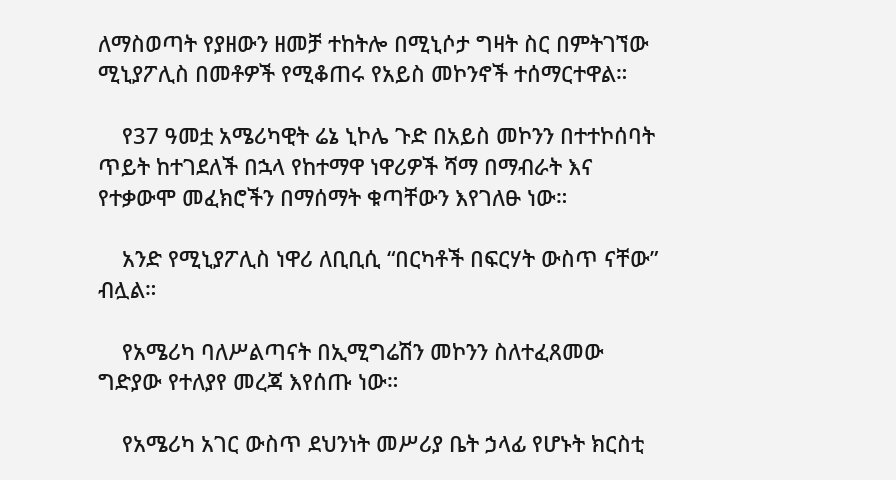ለማስወጣት የያዘውን ዘመቻ ተከትሎ በሚኒሶታ ግዛት ስር በምትገኘው ሚኒያፖሊስ በመቶዎች የሚቆጠሩ የአይስ መኮንኖች ተሰማርተዋል።

    የ37 ዓመቷ አሜሪካዊት ሬኔ ኒኮሌ ጉድ በአይስ መኮንን በተተኮሰባት ጥይት ከተገደለች በኋላ የከተማዋ ነዋሪዎች ሻማ በማብራት እና የተቃውሞ መፈክሮችን በማሰማት ቁጣቸውን እየገለፁ ነው።

    አንድ የሚኒያፖሊስ ነዋሪ ለቢቢሲ “በርካቶች በፍርሃት ውስጥ ናቸው” ብሏል።

    የአሜሪካ ባለሥልጣናት በኢሚግሬሽን መኮንን ስለተፈጸመው ግድያው የተለያየ መረጃ እየሰጡ ነው።

    የአሜሪካ አገር ውስጥ ደህንነት መሥሪያ ቤት ኃላፊ የሆኑት ክርስቲ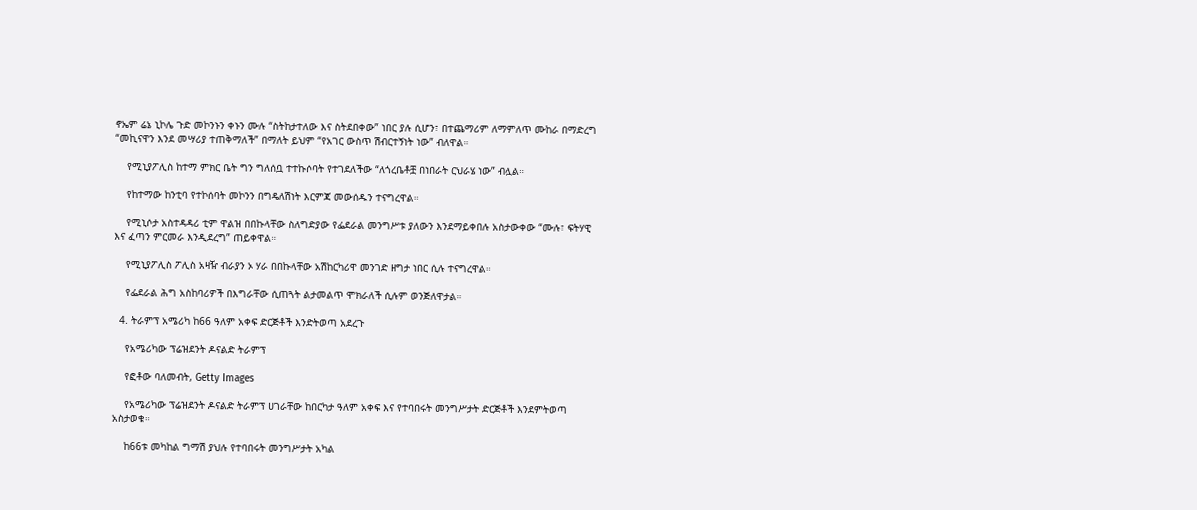ኖኤም ሬኔ ኒኮሌ ጉድ መኮንኑን ቀኑን ሙሉ “ስትከታተለው እና ስትደበቀው” ነበር ያሉ ሲሆን፣ በተጨማሪም ለማምለጥ ሙከራ በማድረግ “መኪናዋን እንደ መሣሪያ ተጠቅማለች” በማለት ይህም “የአገር ውስጥ ሽብርተኝነት ነው” ብለዋል።

    የሚኒያፖሊስ ከተማ ምክር ቤት ግን ግለሰቧ ተተኩሶባት የተገደለችው “ለጎረቤቶቿ በነበራት ርህራሄ ነው” ብሏል።

    የከተማው ከንቲባ የተኮሰባት መኮንን በግዴለሽነት እርምጃ መውሰዱን ተናግረዋል።

    የሚኒሶታ አስተዳዳሪ ቲም ዋልዝ በበኩላቸው ስለግድያው የፌደራል መንግሥቱ ያለውን እንደማይቀበሉ አስታውቀው “ሙሉ፣ ፍትሃዊ እና ፈጣን ምርመራ እንዲደረግ” ጠይቀዋል።

    የሚኒያፖሊስ ፖሊስ አዛዥ ብራያን ኦ ሃራ በበኩላቸው አሽከርካሪዋ መንገድ ዘግታ ነበር ሲሉ ተናግረዋል።

    የፌደራል ሕግ አስከባሪዎች በእግራቸው ሲጠጓት ልታመልጥ ሞክራለች ሲሉም ወንጅለዋታል።

  4. ትራምፕ አሜሪካ ከ66 ዓለም አቀፍ ድርጅቶች እንድትወጣ አደረጉ

    የአሜሪካው ፕሬዝደንት ዶናልድ ትራምፕ

    የፎቶው ባለመብት, Getty Images

    የአሜሪካው ፕሬዝደንት ዶናልድ ትራምፕ ሀገራቸው ከበርካታ ዓለም አቀፍ እና የተባበሩት መንግሥታት ድርጅቶች እንደምትወጣ አስታወቁ።

    ከ66ቱ መካከል ግማሽ ያህሉ የተባበሩት መንግሥታት አካል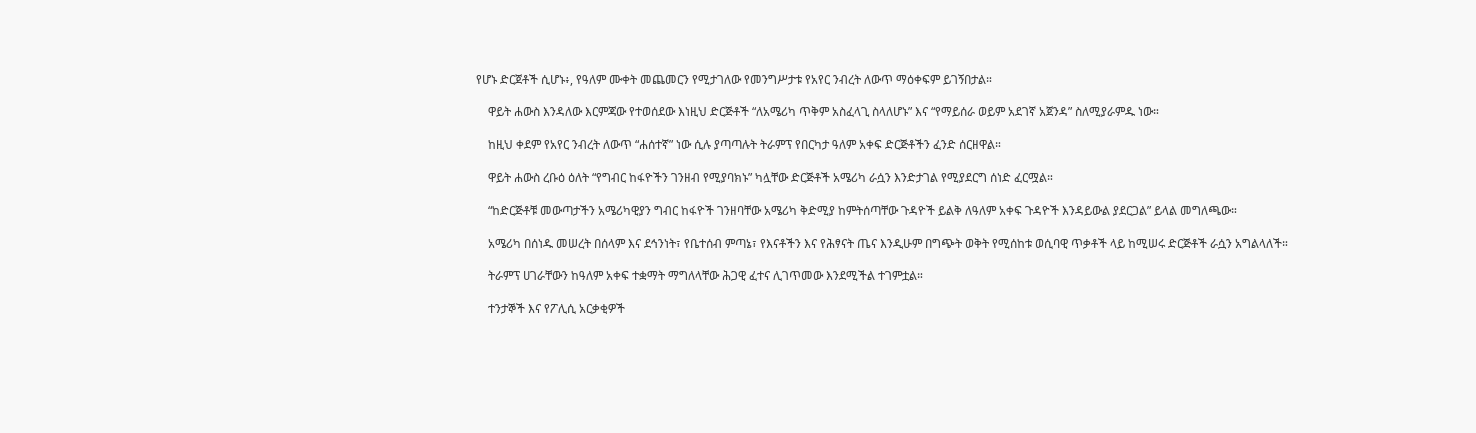የሆኑ ድርጀቶች ሲሆኑ፥, የዓለም ሙቀት መጨመርን የሚታገለው የመንግሥታቱ የአየር ንብረት ለውጥ ማዕቀፍም ይገኝበታል።

    ዋይት ሐውስ እንዳለው እርምጃው የተወሰደው እነዚህ ድርጅቶች “ለአሜሪካ ጥቅም አስፈላጊ ስላለሆኑ” እና “የማይሰራ ወይም አደገኛ አጀንዳ” ስለሚያራምዱ ነው።

    ከዚህ ቀደም የአየር ንብረት ለውጥ “ሐሰተኛ” ነው ሲሉ ያጣጣሉት ትራምፕ የበርካታ ዓለም አቀፍ ድርጅቶችን ፈንድ ሰርዘዋል።

    ዋይት ሐውስ ረቡዕ ዕለት “የግብር ከፋዮችን ገንዘብ የሚያባክኑ” ካሏቸው ድርጅቶች አሜሪካ ራሷን እንድታገል የሚያደርግ ሰነድ ፈርሟል።

    “ከድርጅቶቹ መውጣታችን አሜሪካዊያን ግብር ከፋዮች ገንዘባቸው አሜሪካ ቅድሚያ ከምትሰጣቸው ጉዳዮች ይልቅ ለዓለም አቀፍ ጉዳዮች እንዳይውል ያደርጋል” ይላል መግለጫው።

    አሜሪካ በሰነዱ መሠረት በሰላም እና ደኅንነት፣ የቤተሰብ ምጣኔ፣ የእናቶችን እና የሕፃናት ጤና እንዲሁም በግጭት ወቅት የሚሰከቱ ወሲባዊ ጥቃቶች ላይ ከሚሠሩ ድርጅቶች ራሷን አግልላለች።

    ትራምፕ ሀገራቸውን ከዓለም አቀፍ ተቋማት ማግለላቸው ሕጋዊ ፈተና ሊገጥመው እንደሚችል ተገምቷል።

    ተንታኞች እና የፖሊሲ አርቃቂዎች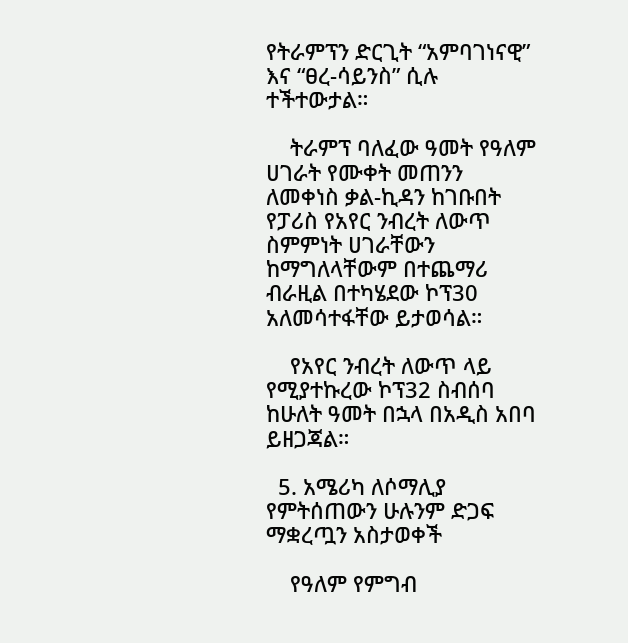የትራምፕን ድርጊት “አምባገነናዊ” እና “ፀረ-ሳይንስ” ሲሉ ተችተውታል።

    ትራምፕ ባለፈው ዓመት የዓለም ሀገራት የሙቀት መጠንን ለመቀነስ ቃል-ኪዳን ከገቡበት የፓሪስ የአየር ንብረት ለውጥ ስምምነት ሀገራቸውን ከማግለላቸውም በተጨማሪ ብራዚል በተካሄደው ኮፕ30 አለመሳተፋቸው ይታወሳል።

    የአየር ንብረት ለውጥ ላይ የሚያተኩረው ኮፕ32 ስብሰባ ከሁለት ዓመት በኋላ በአዲስ አበባ ይዘጋጃል።

  5. አሜሪካ ለሶማሊያ የምትሰጠውን ሁሉንም ድጋፍ ማቋረጧን አስታወቀች

    የዓለም የምግብ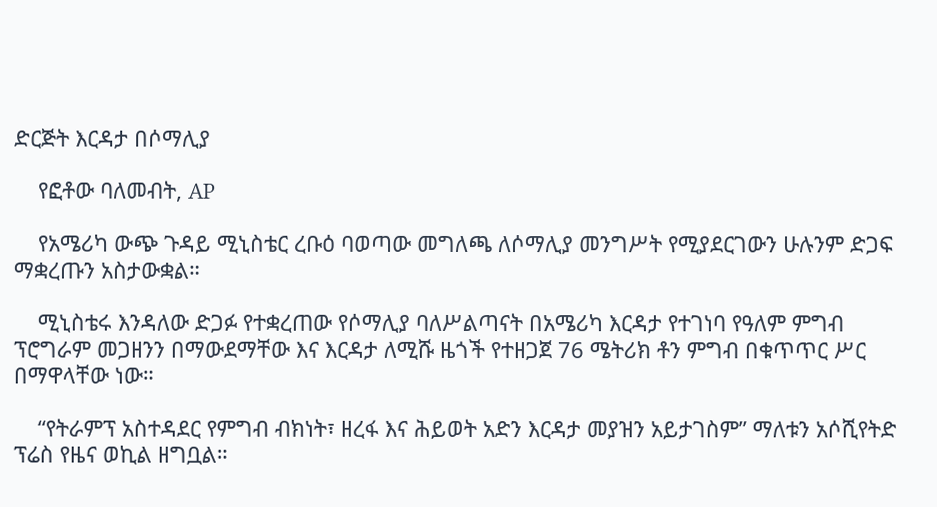ድርጅት እርዳታ በሶማሊያ

    የፎቶው ባለመብት, AP

    የአሜሪካ ውጭ ጉዳይ ሚኒስቴር ረቡዕ ባወጣው መግለጫ ለሶማሊያ መንግሥት የሚያደርገውን ሁሉንም ድጋፍ ማቋረጡን አስታውቋል።

    ሚኒስቴሩ እንዳለው ድጋፉ የተቋረጠው የሶማሊያ ባለሥልጣናት በአሜሪካ እርዳታ የተገነባ የዓለም ምግብ ፕሮግራም መጋዘንን በማውደማቸው እና እርዳታ ለሚሹ ዜጎች የተዘጋጀ 76 ሜትሪክ ቶን ምግብ በቁጥጥር ሥር በማዋላቸው ነው።

    “የትራምፕ አስተዳደር የምግብ ብክነት፣ ዘረፋ እና ሕይወት አድን እርዳታ መያዝን አይታገስም” ማለቱን አሶሺየትድ ፕሬስ የዜና ወኪል ዘግቧል።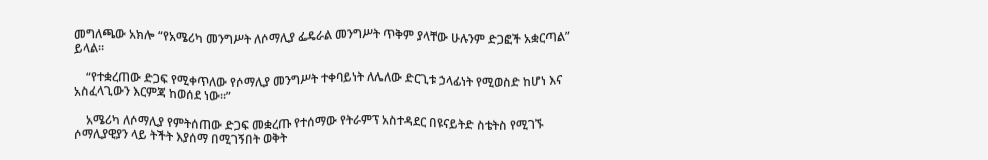መግለጫው አክሎ “የአሜሪካ መንግሥት ለሶማሊያ ፌዴራል መንግሥት ጥቅም ያላቸው ሁሉንም ድጋፎች አቋርጣል” ይላል።

    “የተቋረጠው ድጋፍ የሚቀጥለው የሶማሊያ መንግሥት ተቀባይነት ለሌለው ድርጊቱ ኃላፊነት የሚወስድ ከሆነ እና አስፈላጊውን እርምጃ ከወሰደ ነው።”

    አሜሪካ ለሶማሊያ የምትሰጠው ድጋፍ መቋረጡ የተሰማው የትራምፕ አስተዳደር በዩናይትድ ስቴትስ የሚገኙ ሶማሊያዊያን ላይ ትችት እያሰማ በሚገኝበት ወቅት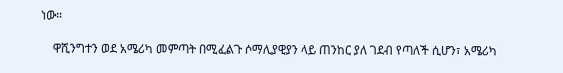ነው።

    ዋሺንግተን ወደ አሜሪካ መምጣት በሚፈልጉ ሶማሊያዊያን ላይ ጠንከር ያለ ገደብ የጣለች ሲሆን፣ አሜሪካ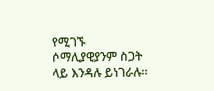የሚገኙ ሶማሊያዊያንም ስጋት ላይ እንዳሉ ይነገራሉ።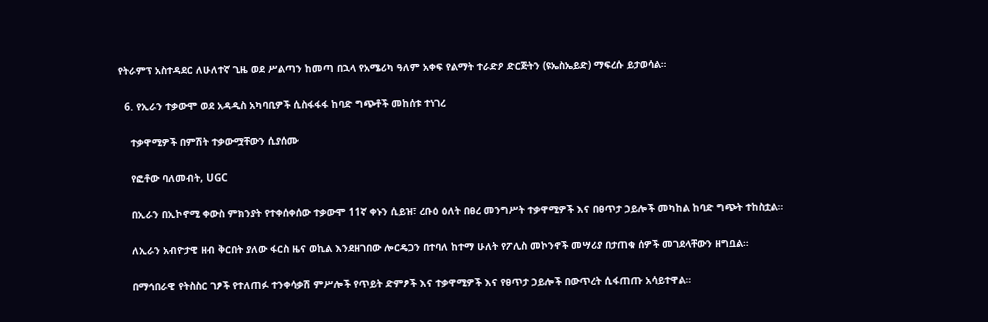የትራምፕ አስተዳደር ለሁለተኛ ጊዜ ወደ ሥልጣን ከመጣ በኋላ የአሜሪካ ዓለም አቀፍ የልማት ተራድዖ ድርጅትን (ዩኤስኤይድ) ማፍረሱ ይታወሳል።

  6. የኢራን ተቃውሞ ወደ አዳዲስ አካባቢዎች ሲስፋፋፋ ከባድ ግጭቶች መከሰቱ ተነገረ

    ተቃዋሚዎች በምሽት ተቃውሟቸውን ሲያሰሙ

    የፎቶው ባለመብት, UGC

    በኢራን በኢኮኖሚ ቀውስ ምክንያት የተቀሰቀሰው ተቃውሞ 11ኛ ቀኑን ሲይዝ፣ ረቡዕ ዕለት በፀረ መንግሥት ተቃዋሚዎች እና በፀጥታ ኃይሎች መካከል ከባድ ግጭት ተከስቷል።

    ለኢራን አብዮታዊ ዘብ ቅርበት ያለው ፋርስ ዜና ወኪል እንደዘገበው ሎርዴጋን በተባለ ከተማ ሁለት የፖሊስ መኮንኖች መሣሪያ በታጠቁ ሰዎች መገደላቸውን ዘግቧል።

    በማኅበራዊ የትስስር ገፆች የተለጠፉ ተንቀሳቃሽ ምሥሎች የጥይት ድምፆች እና ተቃዋሚዎች እና የፀጥታ ኃይሎች በውጥረት ሲፋጠጡ አሳይተዋል።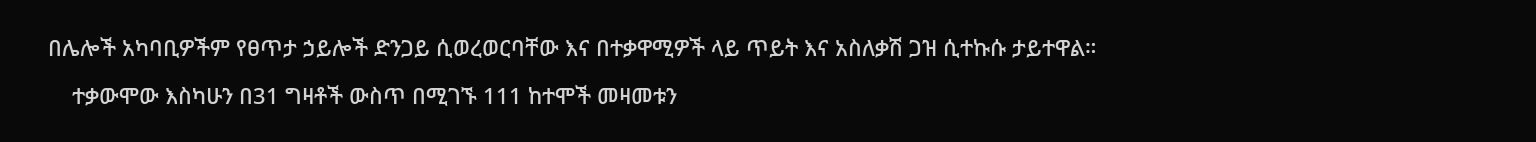በሌሎች አካባቢዎችም የፀጥታ ኃይሎች ድንጋይ ሲወረወርባቸው እና በተቃዋሚዎች ላይ ጥይት እና አስለቃሽ ጋዝ ሲተኩሱ ታይተዋል።

    ተቃውሞው እስካሁን በ31 ግዛቶች ውስጥ በሚገኙ 111 ከተሞች መዛመቱን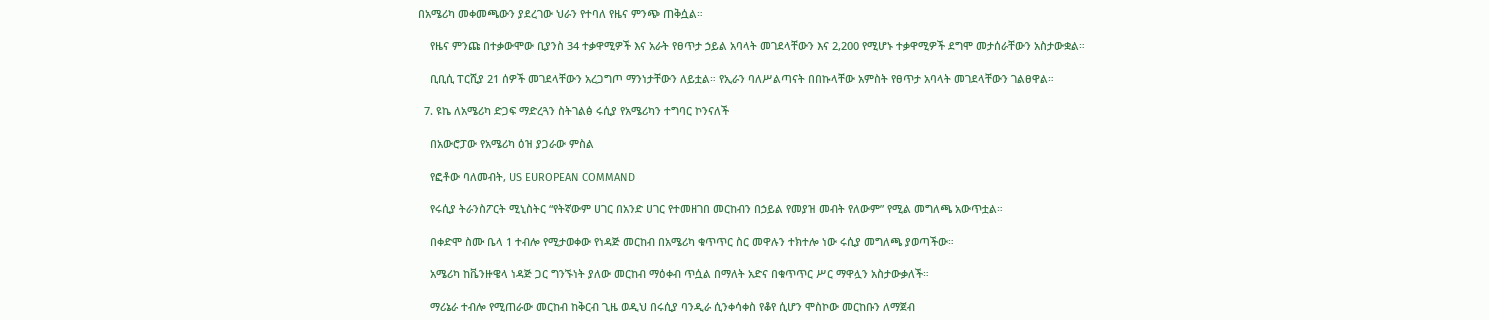በአሜሪካ መቀመጫውን ያደረገው ህራን የተባለ የዜና ምንጭ ጠቅሷል።

    የዜና ምንጩ በተቃውሞው ቢያንስ 34 ተቃዋሚዎች እና አራት የፀጥታ ኃይል አባላት መገደላቸውን እና 2,200 የሚሆኑ ተቃዋሚዎች ደግሞ መታሰራቸውን አስታውቋል።

    ቢቢሲ ፐርሺያ 21 ሰዎች መገደላቸውን አረጋግጦ ማንነታቸውን ለይቷል። የኢራን ባለሥልጣናት በበኩላቸው አምስት የፀጥታ አባላት መገደላቸውን ገልፀዋል።

  7. ዩኬ ለአሜሪካ ድጋፍ ማድረጓን ስትገልፅ ሩሲያ የአሜሪካን ተግባር ኮንናለች

    በአውሮፓው የአሜሪካ ዕዝ ያጋራው ምስል

    የፎቶው ባለመብት, US EUROPEAN COMMAND

    የሩሲያ ትራንስፖርት ሚኒስትር “የትኛውም ሀገር በአንድ ሀገር የተመዘገበ መርከብን በኃይል የመያዝ መብት የለውም” የሚል መግለጫ አውጥቷል።

    በቀድሞ ስሙ ቤላ 1 ተብሎ የሚታወቀው የነዳጅ መርከብ በአሜሪካ ቁጥጥር ስር መዋሉን ተክተሎ ነው ሩሲያ መግለጫ ያወጣችው።

    አሜሪካ ከቬንዙዌላ ነዳጅ ጋር ግንኙነት ያለው መርከብ ማዕቀብ ጥሷል በማለት አድና በቁጥጥር ሥር ማዋሏን አስታውቃለች።

    ማሪኔራ ተብሎ የሚጠራው መርከብ ከቅርብ ጊዜ ወዲህ በሩሲያ ባንዲራ ሲንቀሳቀስ የቆየ ሲሆን ሞስኮው መርከቡን ለማጀብ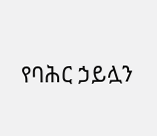የባሕር ኃይሏን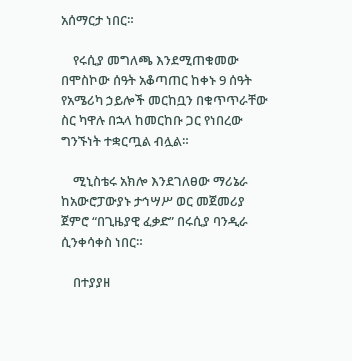አሰማርታ ነበር።

    የሩሲያ መግለጫ እንደሚጠቁመው በሞስኮው ሰዓት አቆጣጠር ከቀኑ 9 ሰዓት የአሜሪካ ኃይሎች መርከቧን በቁጥጥራቸው ስር ካዋሉ በኋላ ከመርከቡ ጋር የነበረው ግንኙነት ተቋርጧል ብሏል።

    ሚኒስቴሩ አክሎ እንደገለፀው ማሪኔራ ከአውሮፓውያኑ ታኅሣሥ ወር መጀመሪያ ጀምሮ “በጊዜያዊ ፈቃድ” በሩሲያ ባንዲራ ሲንቀሳቀስ ነበር።

    በተያያዘ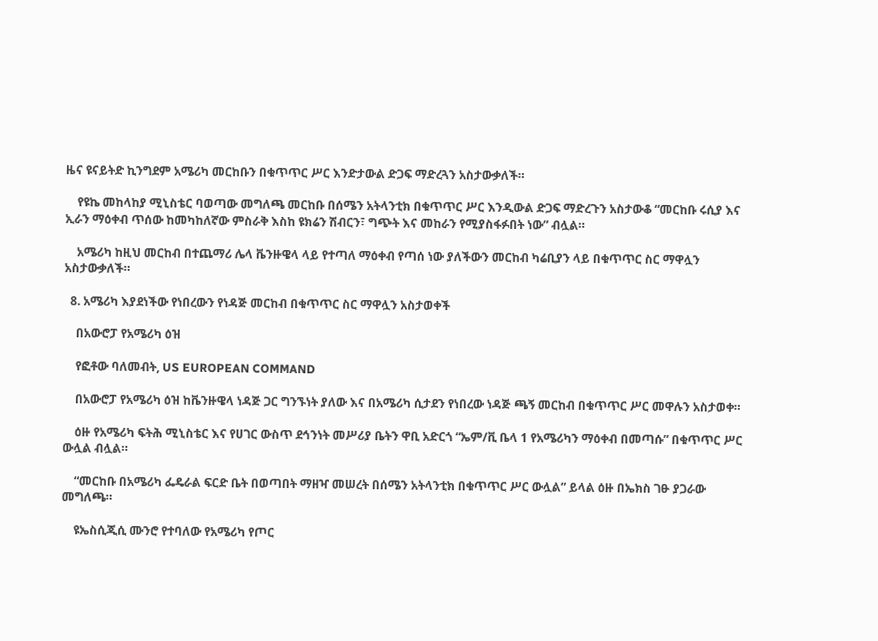ዜና ዩናይትድ ኪንግደም አሜሪካ መርከቡን በቁጥጥር ሥር እንድታውል ድጋፍ ማድረጓን አስታውቃለች።

    የዩኬ መከላከያ ሚኒስቴር ባወጣው መግለጫ መርከቡ በሰሜን አትላንቲክ በቁጥጥር ሥር እንዲውል ድጋፍ ማድረጉን አስታውቆ “መርከቡ ሩሲያ እና ኢራን ማዕቀብ ጥሰው ከመካከለኛው ምስራቅ እስከ ዩክሬን ሽብርን፣ ግጭት እና መከራን የሚያስፋፉበት ነው” ብሏል።

    አሜሪካ ከዚህ መርከብ በተጨማሪ ሌላ ቬንዙዌላ ላይ የተጣለ ማዕቀብ የጣሰ ነው ያለችውን መርከብ ካሬቢያን ላይ በቁጥጥር ስር ማዋሏን አስታውቃለች።

  8. አሜሪካ እያደነችው የነበረውን የነዳጅ መርከብ በቁጥጥር ስር ማዋሏን አስታወቀች

    በአውሮፓ የአሜሪካ ዕዝ

    የፎቶው ባለመብት, US EUROPEAN COMMAND

    በአውሮፓ የአሜሪካ ዕዝ ከቬንዙዌላ ነዳጅ ጋር ግንኙነት ያለው እና በአሜሪካ ሲታደን የነበረው ነዳጅ ጫኝ መርከብ በቁጥጥር ሥር መዋሉን አስታወቀ።

    ዕዙ የአሜሪካ ፍትሕ ሚኒስቴር እና የሀገር ውስጥ ደኅንነት መሥሪያ ቤትን ዋቢ አድርጎ “ኤም/ቪ ቤላ 1 የአሜሪካን ማዕቀብ በመጣሱ” በቁጥጥር ሥር ውሏል ብሏል።

    “መርከቡ በአሜሪካ ፌዴራል ፍርድ ቤት በወጣበት ማዘዣ መሠረት በሰሜን አትላንቲክ በቁጥጥር ሥር ውሏል” ይላል ዕዙ በኤክስ ገፁ ያጋራው መግለጫ።

    ዩኤስሲጂሲ ሙንሮ የተባለው የአሜሪካ የጦር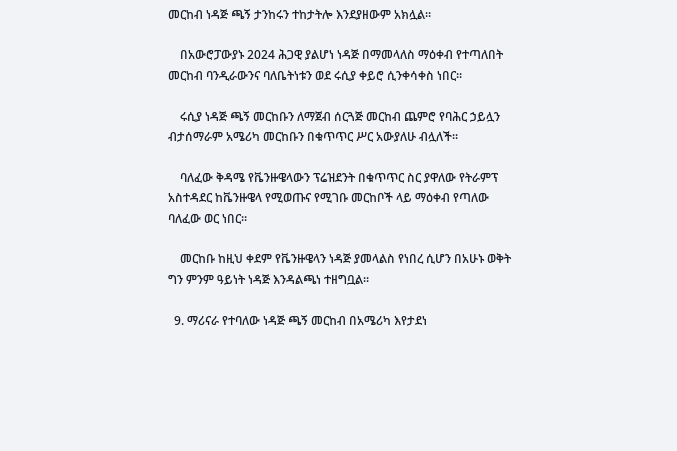መርከብ ነዳጅ ጫኝ ታንከሩን ተከታትሎ እንደያዘውም አክሏል።

    በአውሮፓውያኑ 2024 ሕጋዊ ያልሆነ ነዳጅ በማመላለስ ማዕቀብ የተጣለበት መርከብ ባንዲራውንና ባለቤትነቱን ወደ ሩሲያ ቀይሮ ሲንቀሳቀስ ነበር።

    ሩሲያ ነዳጅ ጫኝ መርከቡን ለማጀብ ሰርጓጅ መርከብ ጨምሮ የባሕር ኃይሏን ብታሰማራም አሜሪካ መርከቡን በቁጥጥር ሥር አውያለሁ ብሏለች።

    ባለፈው ቅዳሜ የቬንዙዌላውን ፕሬዝደንት በቁጥጥር ስር ያዋለው የትራምፕ አስተዳደር ከቬንዙዌላ የሚወጡና የሚገቡ መርከቦች ላይ ማዕቀብ የጣለው ባለፈው ወር ነበር።

    መርከቡ ከዚህ ቀደም የቬንዙዌላን ነዳጅ ያመላልስ የነበረ ሲሆን በአሁኑ ወቅት ግን ምንም ዓይነት ነዳጅ እንዳልጫነ ተዘግቧል።

  9. ማሪናራ የተባለው ነዳጅ ጫኝ መርከብ በአሜሪካ እየታደነ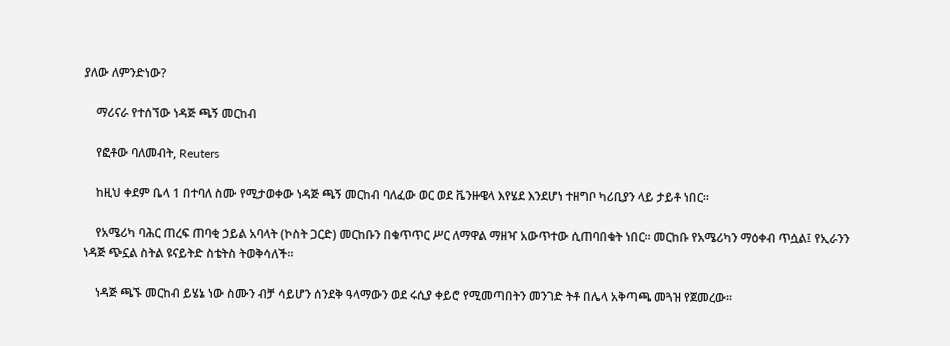ያለው ለምንድነው?

    ማሪናራ የተሰኘው ነዳጅ ጫኝ መርከብ

    የፎቶው ባለመብት, Reuters

    ከዚህ ቀደም ቤላ 1 በተባለ ስሙ የሚታወቀው ነዳጅ ጫኝ መርከብ ባለፈው ወር ወደ ቬንዙዌላ እየሄደ እንደሆነ ተዘግቦ ካሪቢያን ላይ ታይቶ ነበር።

    የአሜሪካ ባሕር ጠረፍ ጠባቂ ኃይል አባላት (ኮስት ጋርድ) መርከቡን በቁጥጥር ሥር ለማዋል ማዘዣ አውጥተው ሲጠባበቁት ነበር። መርከቡ የአሜሪካን ማዕቀብ ጥሷል፤ የኢራንን ነዳጅ ጭኗል ስትል ዩናይትድ ስቴትስ ትወቅሳለች።

    ነዳጅ ጫኙ መርከብ ይሄኔ ነው ስሙን ብቻ ሳይሆን ሰንደቅ ዓላማውን ወደ ሩሲያ ቀይሮ የሚመጣበትን መንገድ ትቶ በሌላ አቅጣጫ መጓዝ የጀመረው።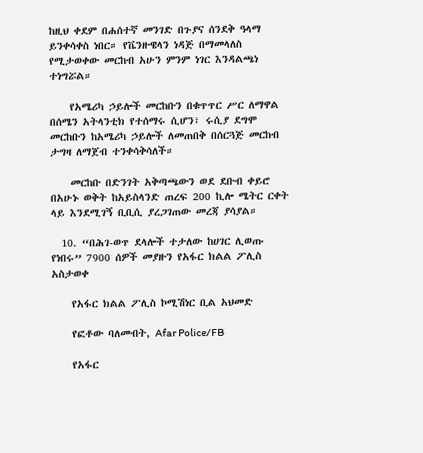ከዚህ ቀደም በሐሰተኛ መንገድ በጉያና ሰንደቅ ዓላማ ይንቀሳቀስ ነበር። የቬንዙዌላን ነዳጅ በማመላለስ የሚታወቀው መርከብ አሁን ምንም ነገር እንዳልጫነ ተነግሯል።

    የአሜሪካ ኃይሎች መርከቡን በቁጥጥር ሥር ለማዋል በሰሜን አትላንቲክ የተሰማሩ ሲሆን፣ ሩሲያ ደግሞ መርከቡን ከአሜሪካ ኃይሎች ለመጠበቅ በሰርጓጅ መርከብ ታግዛ ለማጀብ ተንቀሳቅሳለች።

    መርከቡ በድንገት አቅጣጫውን ወደ ደቡብ ቀይሮ በአሁኑ ወቅት ከአይስላንድ ጠረፍ 200 ኪሎ ሜትር ርቀት ላይ እንደሚገኝ ቢቢሲ ያረጋገጠው መረጃ ያሳያል።

  10. “በሕገ-ወጥ ደላሎች ተታለው ከሀገር ሊወጡ የነበሩ” 7900 ሰዎች መያዙን የአፋር ክልል ፖሊስ አስታወቀ

    የአፋር ክልል ፖሊስ ኮሚሽነር ቢል አህመድ

    የፎቶው ባለመብት, Afar Police/FB

    የአፋር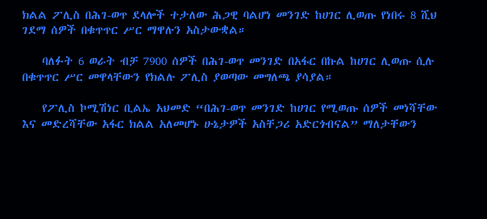ክልል ፖሊስ በሕገ-ወጥ ደላሎች ተታለው ሕጋዊ ባልሆነ መንገድ ከሀገር ሊወጡ የነበሩ 8 ሺህ ገደማ ሰዎች በቁጥጥር ሥር ማዋሉን አስታውቋል።

    ባለፉት 6 ወራት ብቻ 7900 ሰዎች በሕገ-ወጥ መንገድ በአፋር በኩል ከሀገር ሊወጡ ሲሉ በቁጥጥር ሥር መዋላቸውን የክልሉ ፖሊስ ያወጣው መግለጫ ያሳያል።

    የፖሊስ ኮሚሽነር ቢልኤ አህመድ “በሕገ-ወጥ መንገድ ከሀገር የሚወጡ ሰዎች መነሻቸው እና መድረሻቸው አፋር ክልል አለመሆኑ ሁኔታዎች አስቸጋሪ አድርጎብናል” ማለታቸውን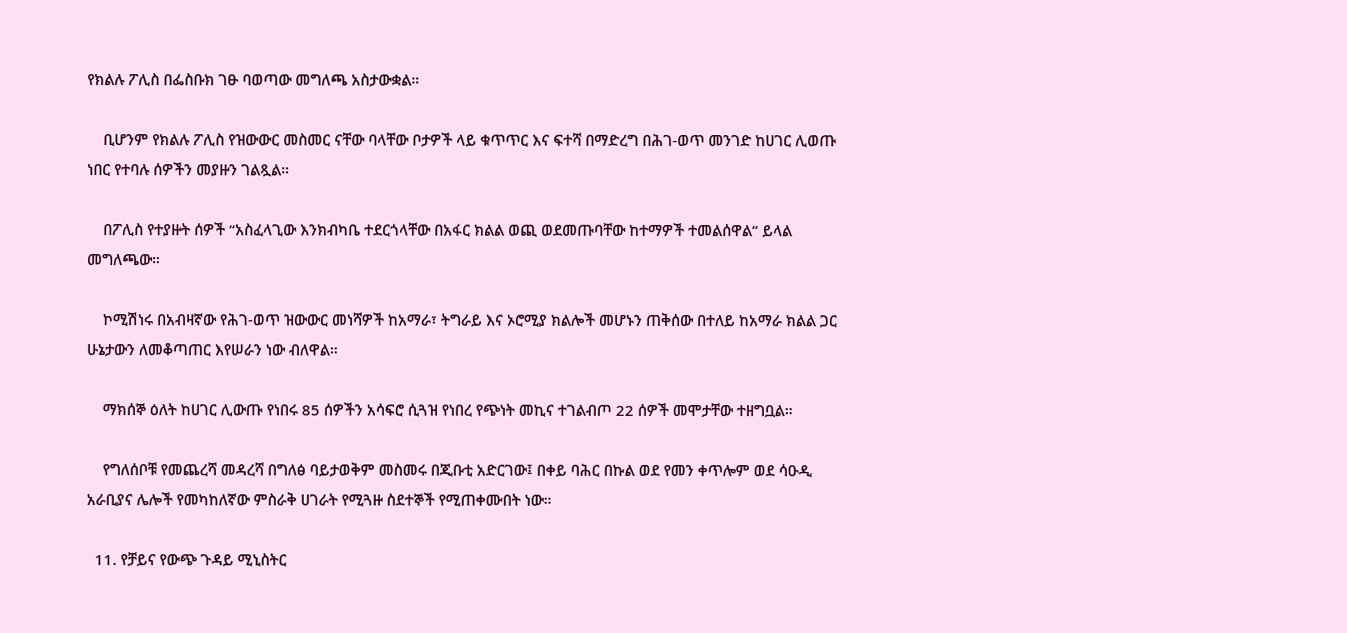የክልሉ ፖሊስ በፌስቡክ ገፁ ባወጣው መግለጫ አስታውቋል።

    ቢሆንም የክልሉ ፖሊስ የዝውውር መስመር ናቸው ባላቸው ቦታዎች ላይ ቁጥጥር እና ፍተሻ በማድረግ በሕገ-ወጥ መንገድ ከሀገር ሊወጡ ነበር የተባሉ ሰዎችን መያዙን ገልጿል።

    በፖሊስ የተያዙት ሰዎች “አስፈላጊው እንክብካቤ ተደርጎላቸው በአፋር ክልል ወጪ ወደመጡባቸው ከተማዎች ተመልሰዋል” ይላል መግለጫው።

    ኮሚሽነሩ በአብዛኛው የሕገ-ወጥ ዝውውር መነሻዎች ከአማራ፣ ትግራይ እና ኦሮሚያ ክልሎች መሆኑን ጠቅሰው በተለይ ከአማራ ክልል ጋር ሁኔታውን ለመቆጣጠር እየሠራን ነው ብለዋል።

    ማክሰኞ ዕለት ከሀገር ሊውጡ የነበሩ 85 ሰዎችን አሳፍሮ ሲጓዝ የነበረ የጭነት መኪና ተገልብጦ 22 ሰዎች መሞታቸው ተዘግቧል።

    የግለሰቦቹ የመጨረሻ መዳረሻ በግለፅ ባይታወቅም መስመሩ በጂቡቲ አድርገው፤ በቀይ ባሕር በኩል ወደ የመን ቀጥሎም ወደ ሳዑዲ አራቢያና ሌሎች የመካከለኛው ምስራቅ ሀገራት የሚጓዙ ስደተኞች የሚጠቀሙበት ነው።

  11. የቻይና የውጭ ጉዳይ ሚኒስትር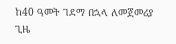ከ40 ዓመት ገደማ በኋላ ለመጀመሪያ ጊዜ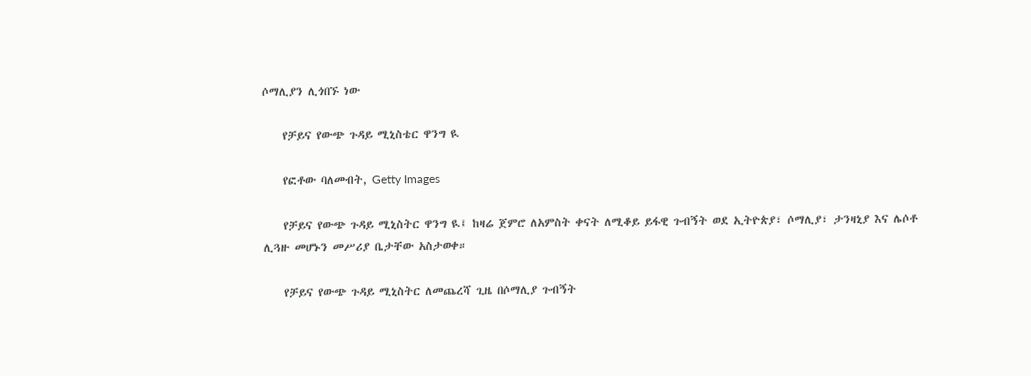ሶማሊያን ሊጎበኙ ነው

    የቻይና የውጭ ጉዳይ ሚኒስቴር ዋንግ ዪ

    የፎቶው ባለመብት, Getty Images

    የቻይና የውጭ ጉዳይ ሚኒስትር ዋንግ ዪ፤ ከዛሬ ጀምሮ ለአምስት ቀናት ለሚቆይ ይፋዊ ጉብኝት ወደ ኢትዮጵያ፣ ሶማሊያ፣ ታንዛኒያ እና ሌሶቶ ሊጓዙ መሆኑን መሥሪያ ቤታቸው አስታወቀ።

    የቻይና የውጭ ጉዳይ ሚኒስትር ለመጨረሻ ጊዜ በሶማሊያ ጉብኝት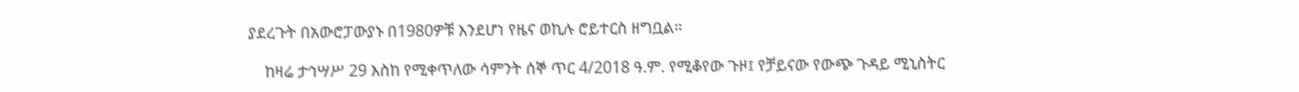ያደረጉት በአውሮፓውያኑ በ1980ዎቹ እንደሆነ የዜና ወኪሉ ሮይተርስ ዘግቧል።

    ከዛሬ ታኅሣሥ 29 እስከ የሚቀጥለው ሳምንት ሰኞ ጥር 4/2018 ዓ.ም. የሚቆየው ጉዞ፤ የቻይናው የውጭ ጉዳይ ሚኒስትር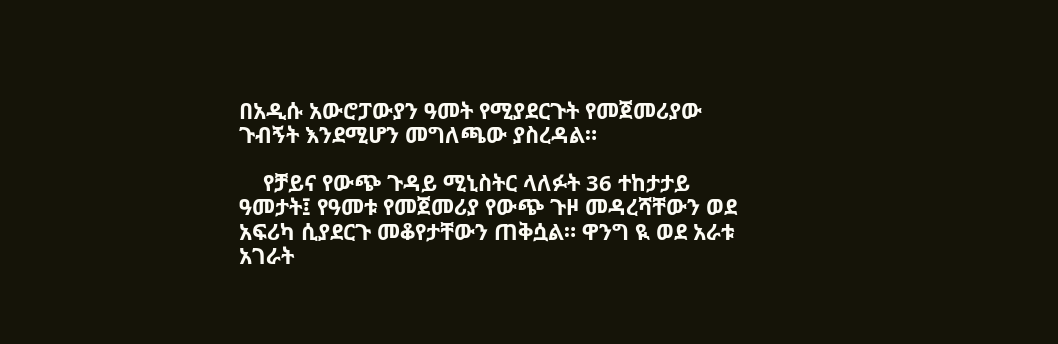በአዲሱ አውሮፓውያን ዓመት የሚያደርጉት የመጀመሪያው ጉብኝት እንደሚሆን መግለጫው ያስረዳል።

    የቻይና የውጭ ጉዳይ ሚኒስትር ላለፉት 36 ተከታታይ ዓመታት፤ የዓመቱ የመጀመሪያ የውጭ ጉዞ መዳረሻቸውን ወደ አፍሪካ ሲያደርጉ መቆየታቸውን ጠቅሷል። ዋንግ ዪ ወደ አራቱ አገራት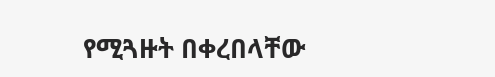የሚጓዙት በቀረበላቸው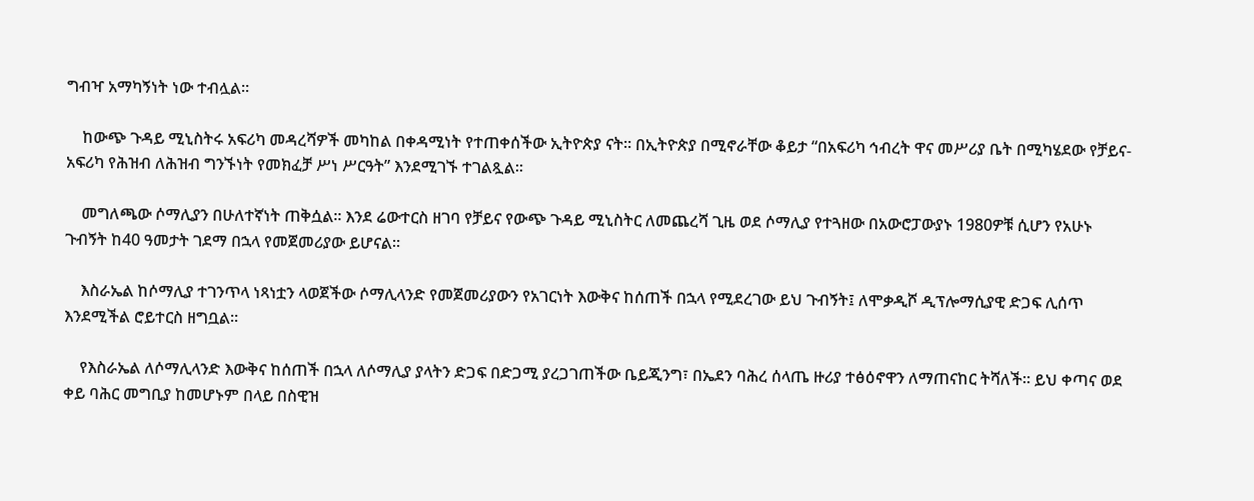ግብዣ አማካኝነት ነው ተብሏል።

    ከውጭ ጉዳይ ሚኒስትሩ አፍሪካ መዳረሻዎች መካከል በቀዳሚነት የተጠቀሰችው ኢትዮጵያ ናት። በኢትዮጵያ በሚኖራቸው ቆይታ “በአፍሪካ ኅብረት ዋና መሥሪያ ቤት በሚካሄደው የቻይና-አፍሪካ የሕዝብ ለሕዝብ ግንኙነት የመክፈቻ ሥነ ሥርዓት” እንደሚገኙ ተገልጿል።

    መግለጫው ሶማሊያን በሁለተኛነት ጠቅሷል። እንደ ሬውተርስ ዘገባ የቻይና የውጭ ጉዳይ ሚኒስትር ለመጨረሻ ጊዜ ወደ ሶማሊያ የተጓዘው በአውሮፓውያኑ 1980ዎቹ ሲሆን የአሁኑ ጉብኝት ከ40 ዓመታት ገደማ በኋላ የመጀመሪያው ይሆናል።

    እስራኤል ከሶማሊያ ተገንጥላ ነጻነቷን ላወጀችው ሶማሊላንድ የመጀመሪያውን የአገርነት እውቅና ከሰጠች በኋላ የሚደረገው ይህ ጉብኝት፤ ለሞቃዲሾ ዲፕሎማሲያዊ ድጋፍ ሊሰጥ እንደሚችል ሮይተርስ ዘግቧል።

    የእስራኤል ለሶማሊላንድ እውቅና ከሰጠች በኋላ ለሶማሊያ ያላትን ድጋፍ በድጋሚ ያረጋገጠችው ቤይጂንግ፣ በኤደን ባሕረ ሰላጤ ዙሪያ ተፅዕኖዋን ለማጠናከር ትሻለች። ይህ ቀጣና ወደ ቀይ ባሕር መግቢያ ከመሆኑም በላይ በስዊዝ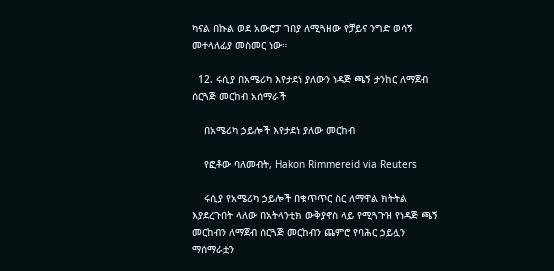ካናል በኩል ወደ አውሮፓ ገበያ ለሚጓዘው የቻይና ንግድ ወሳኝ መተላለፊያ መስመር ነው።

  12. ሩሲያ በአሜሪካ እየታደነ ያለውን ነዳጅ ጫኝ ታንከር ለማጀብ ሰርጓጅ መርከብ አሰማራች

    በአሜሪካ ኃይሎች እየታደነ ያለው መርከብ

    የፎቶው ባለመብት, Hakon Rimmereid via Reuters

    ሩሲያ የአሜሪካ ኃይሎች በቁጥጥር ስር ለማዋል ክትትል እያደረጉበት ላለው በአትላንቲክ ውቅያኖስ ላይ የሚጓጉዝ የነዳጅ ጫኝ መርከብን ለማጀብ ሰርጓጅ መርከብን ጨምሮ የባሕር ኃይሏን ማሰማራቷን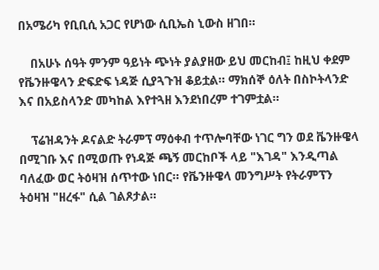በአሜሪካ የቢቢሲ አጋር የሆነው ሲቢኤስ ኒውስ ዘገበ።

    በአሁኑ ሰዓት ምንም ዓይነት ጭነት ያልያዘው ይህ መርከብ፤ ከዚህ ቀደም የቬንዙዌላን ድፍድፍ ነዳጅ ሲያጓጉዝ ቆይቷል። ማክሰኞ ዕለት በስኮትላንድ እና በአይስላንድ መካከል እየተጓዘ እንደነበረም ተገምቷል።

    ፕሬዝዳንት ዶናልድ ትራምፕ ማዕቀብ ተጥሎባቸው ነገር ግን ወደ ቬንዙዌላ በሚገቡ እና በሚወጡ የነዳጅ ጫኝ መርከቦች ላይ "እገዳ" እንዲጣል ባለፈው ወር ትዕዛዝ ሰጥተው ነበር። የቬንዙዌላ መንግሥት የትራምፕን ትዕዛዝ "ዘረፋ" ሲል ገልጾታል።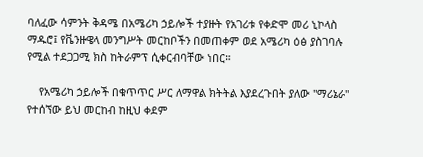ባለፈው ሳምንት ቅዳሜ በአሜሪካ ኃይሎች ተያዙት የአገሪቱ የቀድሞ መሪ ኒኮላስ ማዱሮ፤ የቬንዙዌላ መንግሥት መርከቦችን በመጠቀም ወደ አሜሪካ ዕፅ ያስገባሉ የሚል ተደጋጋሚ ክስ ከትራምፕ ሲቀርብባቸው ነበር።

    የአሜሪካ ኃይሎች በቁጥጥር ሥር ለማዋል ክትትል እያደረጉበት ያለው "ማሪኔራ" የተሰኘው ይህ መርከብ ከዚህ ቀደም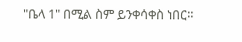"ቤላ 1" በሚል ስም ይንቀሳቀስ ነበር።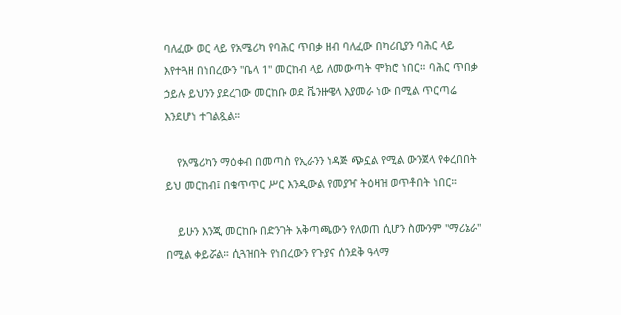ባለፈው ወር ላይ የአሜሪካ የባሕር ጥበቃ ዘብ ባለፈው በካሪቢያን ባሕር ላይ እየተጓዘ በነበረውን "ቤላ 1" መርከብ ላይ ለመውጣት ሞክሮ ነበር። ባሕር ጥበቃ ኃይሉ ይህንን ያደረገው መርከቡ ወደ ቬንዙዌላ እያመራ ነው በሚል ጥርጣሬ እንደሆነ ተገልጿል።

    የአሜሪካን ማዕቀብ በመጣስ የኢራንን ነዳጅ ጭኗል የሚል ውንጀላ የቀረበበት ይህ መርከብ፤ በቁጥጥር ሥር እንዲውል የመያዣ ትዕዛዝ ወጥቶበት ነበር።

    ይሁን እንጂ መርከቡ በድንገት አቅጣጫውን የለወጠ ሲሆን ስሙንም "ማሪኔራ" በሚል ቀይሯል። ሲጓዝበት የነበረውን የጉያና ሰንደቅ ዓላማ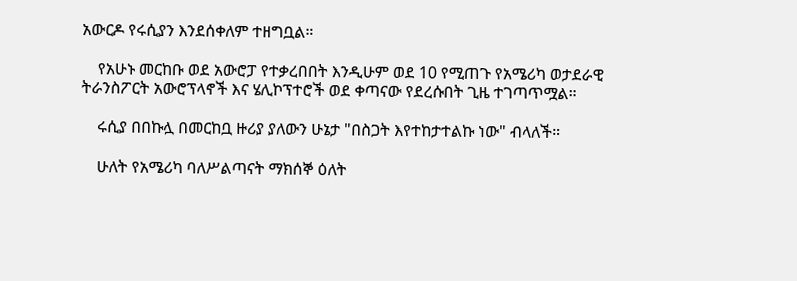አውርዶ የሩሲያን እንደሰቀለም ተዘግቧል።

    የአሁኑ መርከቡ ወደ አውሮፓ የተቃረበበት እንዲሁም ወደ 10 የሚጠጉ የአሜሪካ ወታደራዊ ትራንስፖርት አውሮፕላኖች እና ሄሊኮፕተሮች ወደ ቀጣናው የደረሱበት ጊዜ ተገጣጥሟል።

    ሩሲያ በበኩሏ በመርከቧ ዙሪያ ያለውን ሁኔታ "በስጋት እየተከታተልኩ ነው" ብላለች።

    ሁለት የአሜሪካ ባለሥልጣናት ማክሰኞ ዕለት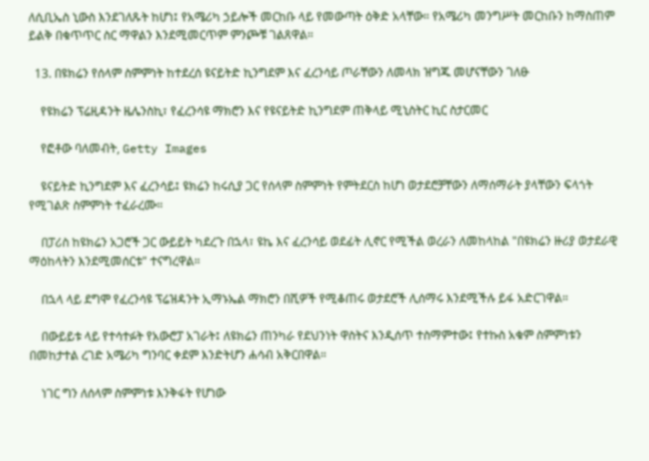ለሲቢኤስ ኒውስ እንደገለጹት ከሆነ፤ የአሜሪካ ኃይሎች መርከቡ ላይ የመውጣት ዕቅድ አላቸው። የአሜሪካ መንግሥት መርከቡን ከማስጠም ይልቅ በቁጥጥር ስር ማዋልን እንደሚመርጥም ምንጮቹ ገልጸዋል።

  13. በዩክሬን የሰላም ስምምነት ከተደረሰ ዩናይትድ ኪንግደም እና ፈረንሳይ ጦራቸውን ለመላክ ዝግጁ መሆናቸውን ገለፁ

    የዩክሬን ፕሬዚዳንት ዜሌንስኪ፣ የፈረንሳዩ ማክሮን እና የዩናይትድ ኪንግደም ጠቅላይ ሚኒስትር ኪር ስታርመር

    የፎቶው ባለመብት, Getty Images

    ዩናይትድ ኪንግደም እና ፈረንሳይ፤ ዩክሬን ከሩሲያ ጋር የሰላም ስምምነት የምትደርስ ከሆነ ወታደሮቻቸውን ለማሰማራት ያላቸውን ፍላጎት የሚገልጽ ስምምነት ተፈራረሙ።

    በፓሪስ ከዩክሬን አጋሮች ጋር ውይይት ካደረጉ በኋላ፣ ዩኬ እና ፈረንሳይ ወደፊት ሊኖር የሚችል ወረራን ለመከላከል "በዩክሬን ዙሪያ ወታደራዊ ማዕከላትን እንደሚመሰርቱ" ተናግረዋል።

    በኋላ ላይ ደግሞ የፈረንሳዩ ፕሬዝዳንት ኢማኑኤል ማክሮን በሺዎች የሚቆጠሩ ወታደሮች ሊሰማሩ እንደሚችሉ ይፋ አድርገዋል።

    በውይይቱ ላይ የተሳተፉት የአውሮፓ አገራት፤ ለዩክሬን ጠንካራ የደህንነት ዋስትና እንዲሰጥ ተስማምተው፤ የተኩስ አቁም ስምምነቱን በመከታተል ረገድ አሜሪካ ግንባር ቀደም እንድትሆን ሐሳብ አቅርበዋል።

    ነገር ግን ለሰላም ስምምነቱ እንቅፋት የሆነው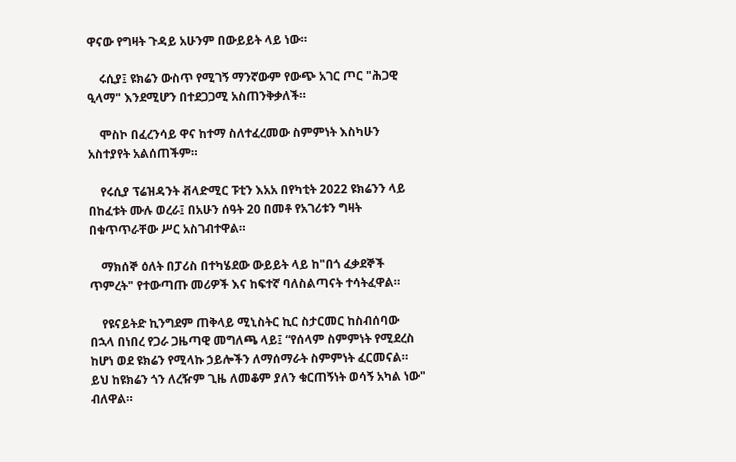ዋናው የግዛት ጉዳይ አሁንም በውይይት ላይ ነው።

    ሩሲያ፤ ዩክሬን ውስጥ የሚገኝ ማንኛውም የውጭ አገር ጦር "ሕጋዊ ዒላማ" እንደሚሆን በተደጋጋሚ አስጠንቅቃለች።

    ሞስኮ በፈረንሳይ ዋና ከተማ ስለተፈረመው ስምምነት እስካሁን አስተያየት አልሰጠችም።

    የሩሲያ ፕሬዝዳንት ቭላድሚር ፑቲን እአአ በየካቲት 2022 ዩክሬንን ላይ በከፈቱት ሙሉ ወረራ፤ በአሁን ሰዓት 20 በመቶ የአገሪቱን ግዛት በቁጥጥራቸው ሥር አስገብተዋል።

    ማክሰኞ ዕለት በፓሪስ በተካሄደው ውይይት ላይ ከ"በጎ ፈቃደኞች ጥምረት" የተውጣጡ መሪዎች እና ከፍተኛ ባለስልጣናት ተሳትፈዋል።

    የዩናይትድ ኪንግደም ጠቅላይ ሚኒስትር ኪር ስታርመር ከስብሰባው በኋላ በነበረ የጋራ ጋዜጣዊ መግለጫ ላይ፤ “የሰላም ስምምነት የሚደረስ ከሆነ ወደ ዩክሬን የሚላኩ ኃይሎችን ለማሰማራት ስምምነት ፈርመናል። ይህ ከዩክሬን ጎን ለረዥም ጊዜ ለመቆም ያለን ቁርጠኝነት ወሳኝ አካል ነው" ብለዋል።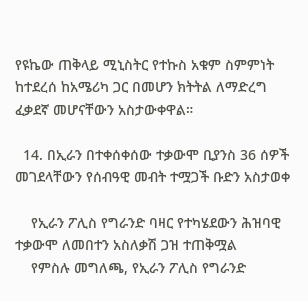የዩኬው ጠቅላይ ሚኒስትር የተኩስ አቁም ስምምነት ከተደረሰ ከአሜሪካ ጋር በመሆን ክትትል ለማድረግ ፈቃደኛ መሆናቸውን አስታውቀዋል።

  14. በኢራን በተቀሰቀሰው ተቃውሞ ቢያንስ 36 ሰዎች መገደላቸውን የሰብዓዊ መብት ተሟጋች ቡድን አስታወቀ

    የኢራን ፖሊስ የግራንድ ባዛር የተካሄደውን ሕዝባዊ ተቃውሞ ለመበተን አስለቃሽ ጋዝ ተጠቅሟል
    የምስሉ መግለጫ, የኢራን ፖሊስ የግራንድ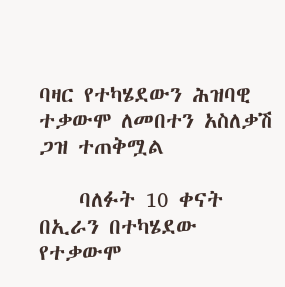ባዛር የተካሄደውን ሕዝባዊ ተቃውሞ ለመበተን አስለቃሽ ጋዝ ተጠቅሟል

    ባለፉት 10 ቀናት በኢራን በተካሄደው የተቃውሞ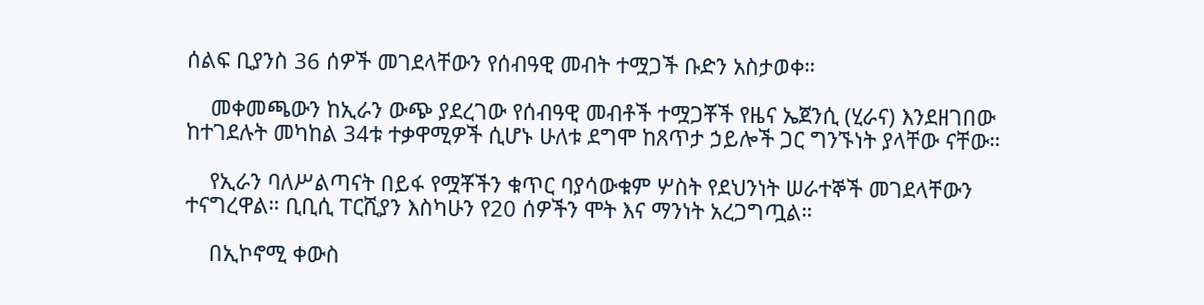ሰልፍ ቢያንስ 36 ሰዎች መገደላቸውን የሰብዓዊ መብት ተሟጋች ቡድን አስታወቀ።

    መቀመጫውን ከኢራን ውጭ ያደረገው የሰብዓዊ መብቶች ተሟጋቾች የዜና ኤጀንሲ (ሂራና) እንደዘገበው ከተገደሉት መካከል 34ቱ ተቃዋሚዎች ሲሆኑ ሁለቱ ደግሞ ከጸጥታ ኃይሎች ጋር ግንኙነት ያላቸው ናቸው።

    የኢራን ባለሥልጣናት በይፋ የሟቾችን ቁጥር ባያሳውቁም ሦስት የደህንነት ሠራተኞች መገደላቸውን ተናግረዋል። ቢቢሲ ፐርሺያን እስካሁን የ20 ሰዎችን ሞት እና ማንነት አረጋግጧል።

    በኢኮኖሚ ቀውስ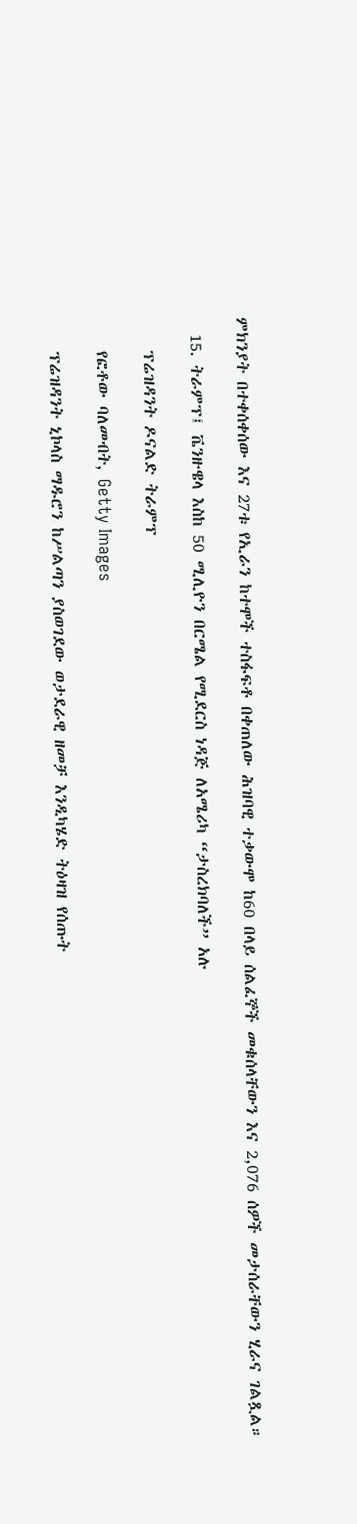ምክንያት በተቀሰቀሰው እና 27ቱ የኢራን ከተሞች ተስፋፍቶ በቀጠለው ሕዝባዊ ተቃውሞ ከ60 በላይ ሰልፈኞች መቁሰላቸውን እና 2,076 ሰዎች መታሰራቸውን ሂራና ገልጿል።

  15. ትራምፕ፤ ቬንዙዌላ እስከ 50 ሚሊዮን በርሜል የሚደርስ ነዳጅ ለአሜሪካ “ታስረክባለች” አሉ

    ፕሬዝዳንት ዶናልድ ትራምፕ

    የፎቶው ባለመብት, Getty Images

    ፕሬዝዳንት ኒኮላስ ማዱሮን ከሥልጣን ያስወገደው ወታደራዊ ዘመቻ እንዲካሄድ ትዕዛዝ የሰጡት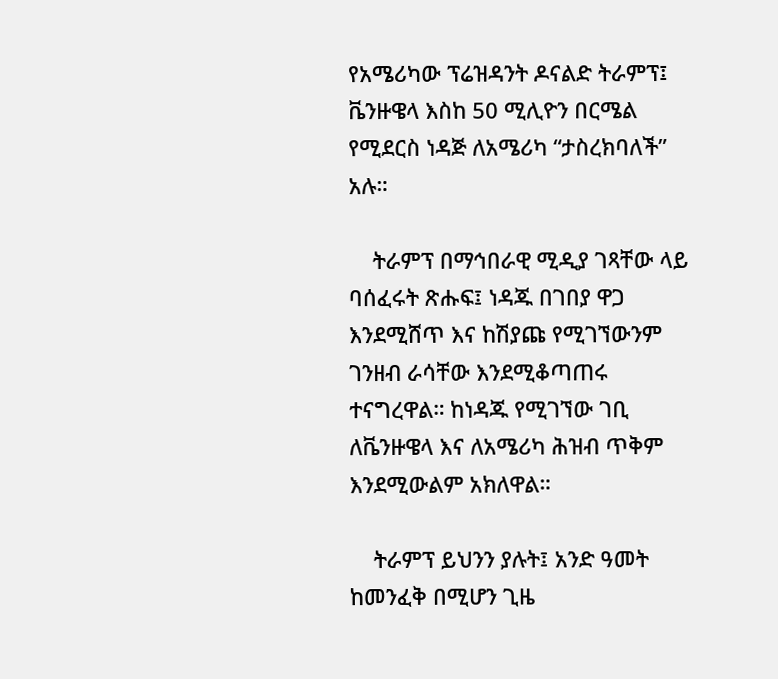የአሜሪካው ፕሬዝዳንት ዶናልድ ትራምፕ፤ ቬንዙዌላ እስከ 50 ሚሊዮን በርሜል የሚደርስ ነዳጅ ለአሜሪካ “ታስረክባለች” አሉ።

    ትራምፕ በማኅበራዊ ሚዲያ ገጻቸው ላይ ባሰፈሩት ጽሑፍ፤ ነዳጁ በገበያ ዋጋ እንደሚሸጥ እና ከሽያጩ የሚገኘውንም ገንዘብ ራሳቸው እንደሚቆጣጠሩ ተናግረዋል። ከነዳጁ የሚገኘው ገቢ ለቬንዙዌላ እና ለአሜሪካ ሕዝብ ጥቅም እንደሚውልም አክለዋል።

    ትራምፕ ይህንን ያሉት፤ አንድ ዓመት ከመንፈቅ በሚሆን ጊዜ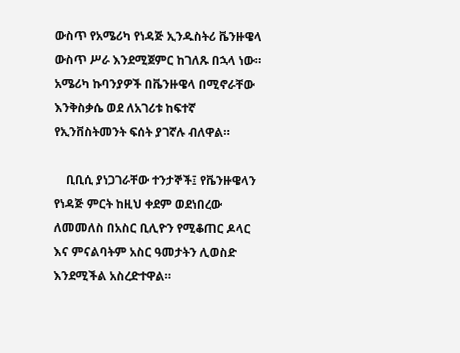ውስጥ የአሜሪካ የነዳጅ ኢንዱስትሪ ቬንዙዌላ ውስጥ ሥራ እንደሚጀምር ከገለጹ በኋላ ነው። አሜሪካ ኩባንያዎች በቬንዙዌላ በሚኖራቸው እንቅስቃሴ ወደ ለአገሪቱ ከፍተኛ የኢንቨስትመንት ፍሰት ያገኛሉ ብለዋል።

    ቢቢሲ ያነጋገራቸው ተንታኞች፤ የቬንዙዌላን የነዳጅ ምርት ከዚህ ቀደም ወደነበረው ለመመለስ በአስር ቢሊዮን የሚቆጠር ዶላር እና ምናልባትም አስር ዓመታትን ሊወስድ እንደሚችል አስረድተዋል።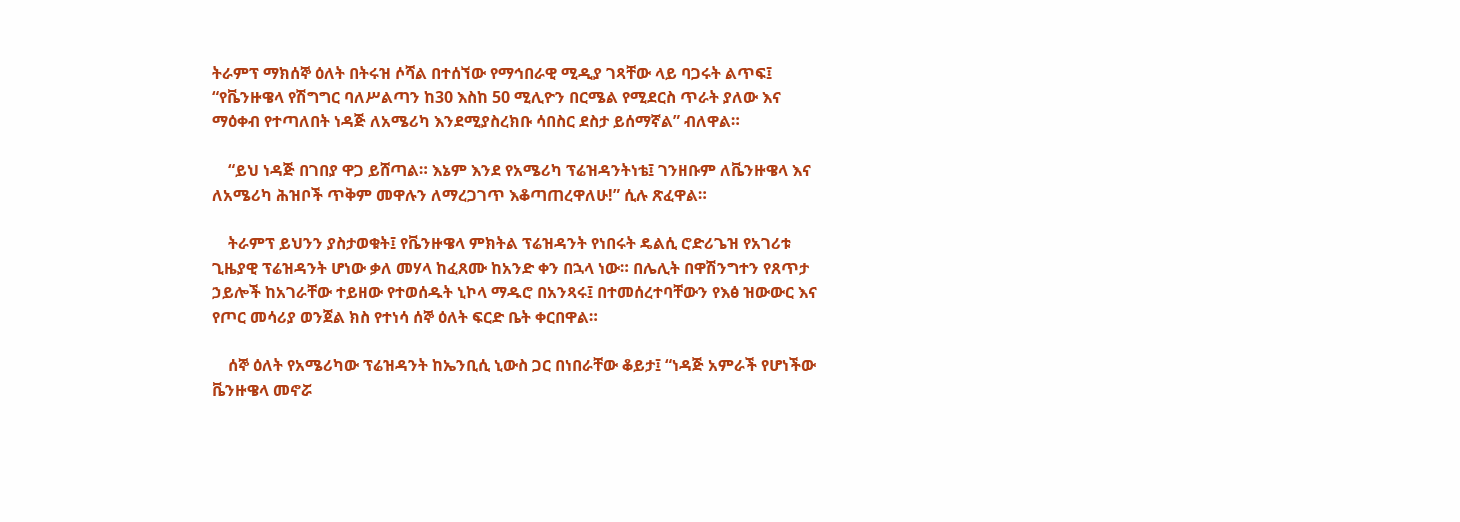ትራምፕ ማክሰኞ ዕለት በትሩዝ ሶሻል በተሰኘው የማኅበራዊ ሚዲያ ገጻቸው ላይ ባጋሩት ልጥፍ፤ “የቬንዙዌላ የሽግግር ባለሥልጣን ከ30 እስከ 50 ሚሊዮን በርሜል የሚደርስ ጥራት ያለው እና ማዕቀብ የተጣለበት ነዳጅ ለአሜሪካ እንደሚያስረክቡ ሳበስር ደስታ ይሰማኛል” ብለዋል።

    “ይህ ነዳጅ በገበያ ዋጋ ይሸጣል። እኔም እንደ የአሜሪካ ፕሬዝዳንትነቴ፤ ገንዘቡም ለቬንዙዌላ እና ለአሜሪካ ሕዝቦች ጥቅም መዋሉን ለማረጋገጥ እቆጣጠረዋለሁ!” ሲሉ ጽፈዋል።

    ትራምፕ ይህንን ያስታወቁት፤ የቬንዙዌላ ምክትል ፕሬዝዳንት የነበሩት ዴልሲ ሮድሪጌዝ የአገሪቱ ጊዜያዊ ፕሬዝዳንት ሆነው ቃለ መሃላ ከፈጸሙ ከአንድ ቀን በኋላ ነው። በሌሊት በዋሽንግተን የጸጥታ ኃይሎች ከአገራቸው ተይዘው የተወሰዱት ኒኮላ ማዱሮ በአንጻሩ፤ በተመሰረተባቸውን የእፅ ዝውውር እና የጦር መሳሪያ ወንጀል ክስ የተነሳ ሰኞ ዕለት ፍርድ ቤት ቀርበዋል።

    ሰኞ ዕለት የአሜሪካው ፕሬዝዳንት ከኤንቢሲ ኒውስ ጋር በነበራቸው ቆይታ፤ “ነዳጅ አምራች የሆነችው ቬንዙዌላ መኖሯ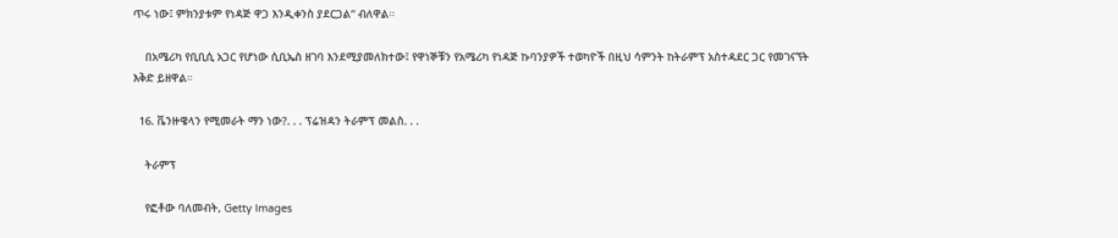ጥሩ ነው፤ ምክንያቱም የነዳጅ ዋጋ እንዲቀንስ ያደርጋል” ብለዋል።

    በአሜሪካ የቢቢሲ አጋር የሆነው ሲቢኤስ ዘገባ እንደሚያመለክተው፤ የዋነኞቹን የአሜሪካ የነዳጅ ኩባንያዎች ተወካዮች በዚህ ሳምንት ከትራምፕ አስተዳደር ጋር የመገናኘት እቅድ ይዘዋል።

  16. ቬንዙዌላን የሚመራት ማን ነው?. . . ፕሬዝዳን ትራምፕ መልስ. . .

    ትራምፕ

    የፎቶው ባለመብት, Getty Images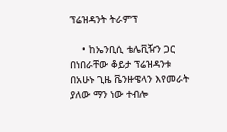ፕሬዝዳንት ትራምፕ

    • ከኤንቢሲ ቴሌቪዥን ጋር በነበራቸው ቆይታ ፕሬዝዳንቱ በአሁኑ ጊዜ ቬንዙዌላን እየመራት ያለው ማን ነው ተብሎ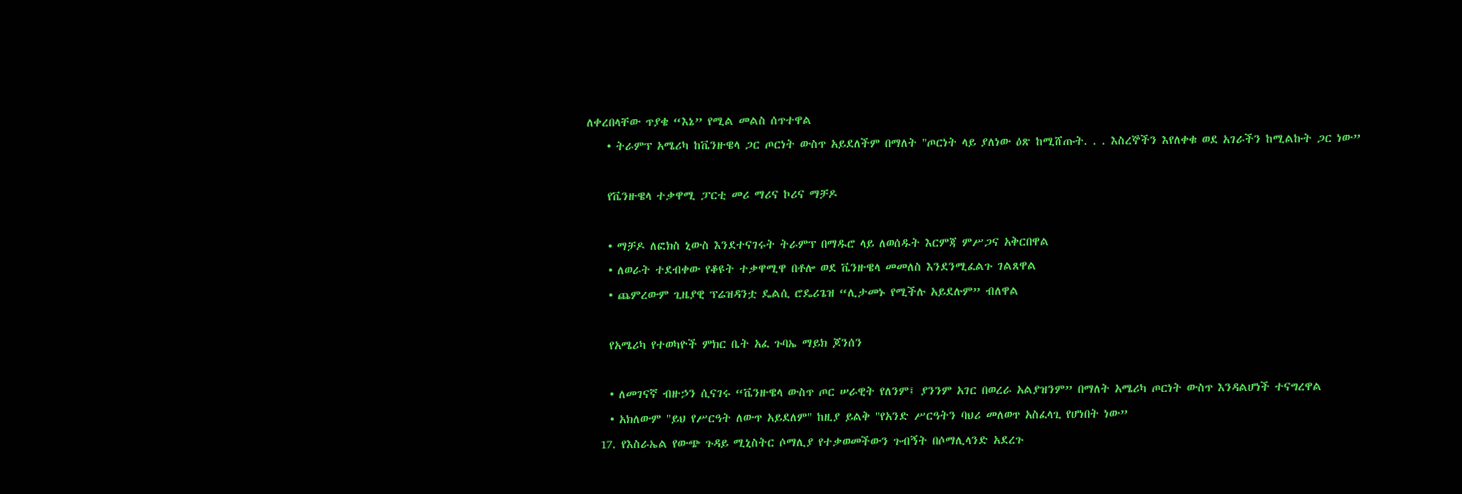ለቀረበላቸው ጥያቄ “እኔ” የሚል መልስ ሰጥተዋል
    • ትራምፕ አሜሪካ ከቬንዙዌላ ጋር ጦርነት ውስጥ አይደለችም በማለት "ጦርነት ላይ ያለነው ዕጽ ከሚሸጡት. . . እስረኞችን እየለቀቁ ወደ አገራችን ከሚልኩት ጋር ነው”

    የቬንዙዌላ ተቃዋሚ ፓርቲ መሪ ማሪና ኮሪና ማቻዶ

    • ማቻዶ ለፎክስ ኒውስ እንደተናገሩት ትራምፕ በማዱሮ ላይ ለወሰዱት እርምጃ ምሥጋና አቅርበዋል
    • ለወራት ተደብቀው የቆዩት ተቃዋሚዋ በቶሎ ወደ ቬንዙዌላ መመለስ እንደንሚፈልጉ ገልጸዋል
    • ጨምረውም ጊዜያዊ ፕሬዝዳንቷ ዴልሲ ሮዴሪጌዝ “ሊታመኑ የሚችሉ አይደሉም” ብለዋል

    የአሜሪካ የተወካዮች ምክር ቤት አፈ ጉባኤ ማይክ ጆንሰን

    • ለመገናኛ ብዙኃን ሲናገሩ “ቬንዙዌላ ውስጥ ጦር ሠራዊት የለንም፤ ያንንም አገር በወረራ አልያዝንም” በማለት አሜሪካ ጦርነት ውስጥ እንዳልሆነች ተናግረዋል
    • አክለውም "ይህ የሥርዓት ለውጥ አይደለም" ከዚያ ይልቅ "የአንድ ሥርዓትን ባህሪ መለወጥ አስፈላጊ የሆነበት ነው”
  17. የእስራኤል የውጭ ጉዳይ ሚኒስትር ሶማሊያ የተቃወመችውን ጉብኝት በሶማሊላንድ አደረጉ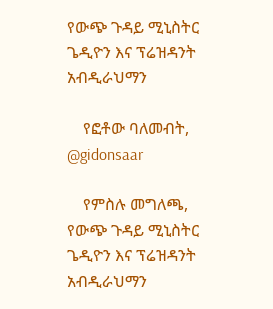የውጭ ጉዳይ ሚኒስትር ጌዲዮን እና ፕሬዝዳንት አብዲራህማን

    የፎቶው ባለመብት, @gidonsaar

    የምስሉ መግለጫ, የውጭ ጉዳይ ሚኒስትር ጌዲዮን እና ፕሬዝዳንት አብዲራህማን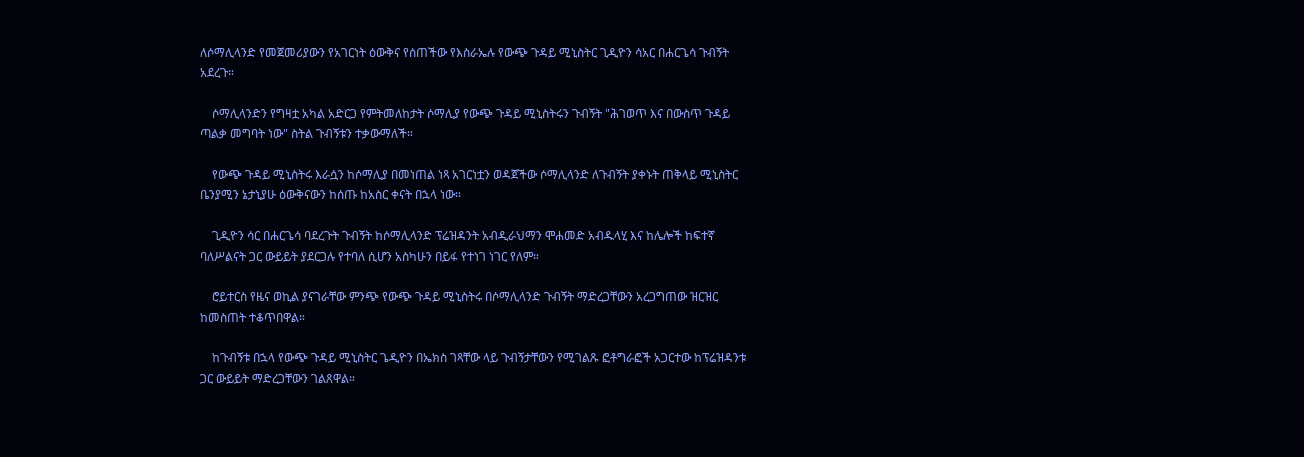ለሶማሊላንድ የመጀመሪያውን የአገርነት ዕውቅና የሰጠችው የእስራኤሉ የውጭ ጉዳይ ሚኒስትር ጊዲዮን ሳአር በሐርጌሳ ጉብኝት አደረጉ።

    ሶማሊላንድን የግዛቷ አካል አድርጋ የምትመለከታት ሶማሊያ የውጭ ጉዳይ ሚኒስትሩን ጉብኝት "ሕገወጥ እና በውስጥ ጉዳይ ጣልቃ መግባት ነው" ስትል ጉብኝቱን ተቃውማለች።

    የውጭ ጉዳይ ሚኒስትሩ እራሷን ከሶማሊያ በመነጠል ነጻ አገርነቷን ወዳጀችው ሶማሊላንድ ለጉብኝት ያቀኑት ጠቅላይ ሚኒስትር ቤንያሚን ኔታኒያሁ ዕውቅናውን ከሰጡ ከአስር ቀናት በኋላ ነው።

    ጊዲዮን ሳር በሐርጌሳ ባደረጉት ጉብኝት ከሶማሊላንድ ፕሬዝዳንት አብዲራህማን ሞሐመድ አብዱላሂ እና ከሌሎች ከፍተኛ ባለሥልናት ጋር ውይይት ያደርጋሉ የተባለ ሲሆን አስካሁን በይፋ የተነገ ነገር የለም።

    ሮይተርስ የዜና ወኪል ያናገራቸው ምንጭ የውጭ ጉዳይ ሚኒስትሩ በሶማሊላንድ ጉብኝት ማድረጋቸውን አረጋግጠው ዝርዝር ከመስጠት ተቆጥበዋል።

    ከጉብኝቱ በኋላ የውጭ ጉዳይ ሚኒስትር ጌዲዮን በኤክስ ገጻቸው ላይ ጉብኝታቸውን የሚገልጹ ፎቶግራፎች አጋርተው ከፕሬዝዳንቱ ጋር ውይይት ማድረጋቸውን ገልጸዋል።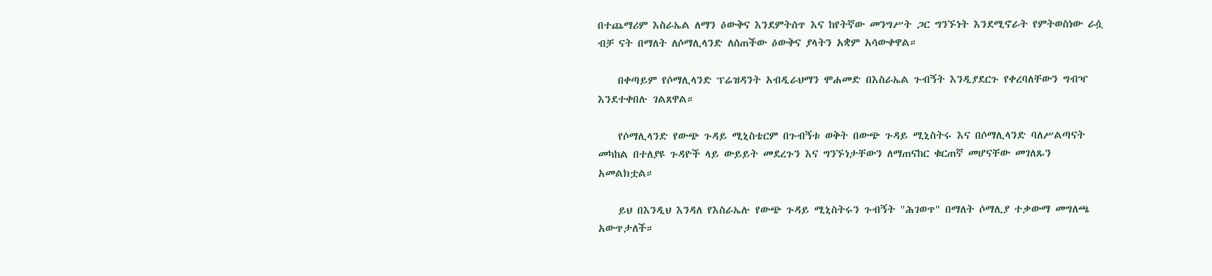በተጨማሪም እስራኤል ለማን ዕውቅና እንደምትሰጥ እና ከየትኛው መንግሥት ጋር ግንኙነት እንደሚኖራት የምትወስነው ራሷ ብቻ ናት በማለት ለሶማሊላንድ ለሰጠችው ዕውቅና ያላትን አቋም አሳውቀዋል።

    በቀጣይም የሶማሊላንድ ፕሬዝዳንት አብዲራህማን ሞሐመድ በእስራኤል ጉብኝት እንዲያደርጉ የቀረባለቸውን ግብዣ እንደተቀበሉ ገልጸዋል።

    የሶማሊላንድ የውጭ ጉዳይ ሚኒስቴርም በጉብኝቱ ወቅት በውጭ ጉዳይ ሚኒስትሩ እና በሶማሊላንድ ባለሥልጣናት መካከል በተለያዩ ጉዳዮች ላይ ውይይት መደረጉን እና ግንኙነታቸውን ለማጠናከር ቁርጠኛ መሆናቸው መገለጹን አመልክቷል።

    ይህ በእንዲህ እንዳለ የእስራኤሉ የውጭ ጉዳይ ሚኒስትሩን ጉብኝት "ሕገወጥ" በማለት ሶማሊያ ተቃውማ መግለጫ አውጥታለች።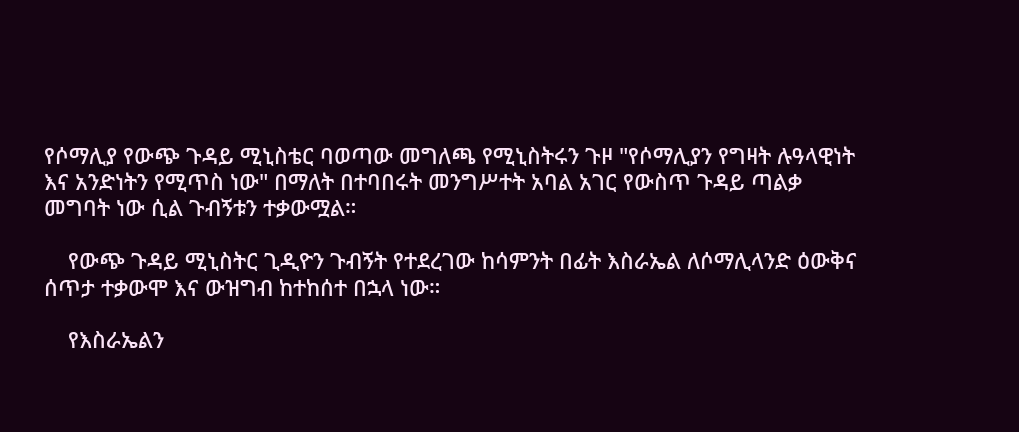የሶማሊያ የውጭ ጉዳይ ሚኒስቴር ባወጣው መግለጫ የሚኒስትሩን ጉዞ "የሶማሊያን የግዛት ሉዓላዊነት እና አንድነትን የሚጥስ ነው" በማለት በተባበሩት መንግሥተት አባል አገር የውስጥ ጉዳይ ጣልቃ መግባት ነው ሲል ጉብኝቱን ተቃውሟል።

    የውጭ ጉዳይ ሚኒስትር ጊዲዮን ጉብኝት የተደረገው ከሳምንት በፊት እስራኤል ለሶማሊላንድ ዕውቅና ሰጥታ ተቃውሞ እና ውዝግብ ከተከሰተ በኋላ ነው።

    የእስራኤልን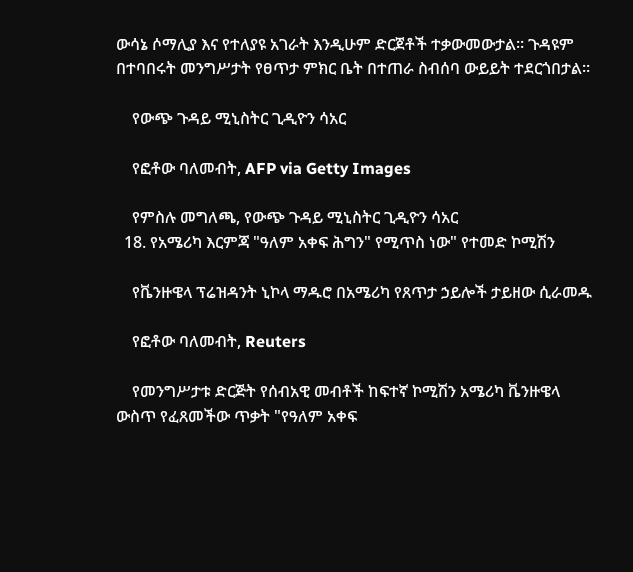ውሳኔ ሶማሊያ እና የተለያዩ አገራት እንዲሁም ድርጀቶች ተቃውመውታል። ጉዳዩም በተባበሩት መንግሥታት የፀጥታ ምክር ቤት በተጠራ ስብሰባ ውይይት ተደርጎበታል።

    የውጭ ጉዳይ ሚኒስትር ጊዲዮን ሳአር

    የፎቶው ባለመብት, AFP via Getty Images

    የምስሉ መግለጫ, የውጭ ጉዳይ ሚኒስትር ጊዲዮን ሳአር
  18. የአሜሪካ እርምጃ "ዓለም አቀፍ ሕግን" የሚጥስ ነው" የተመድ ኮሚሽን

    የቬንዙዌላ ፕሬዝዳንት ኒኮላ ማዱሮ በአሜሪካ የጸጥታ ኃይሎች ታይዘው ሲራመዱ

    የፎቶው ባለመብት, Reuters

    የመንግሥታቱ ድርጅት የሰብአዊ መብቶች ከፍተኛ ኮሚሽን አሜሪካ ቬንዙዌላ ውስጥ የፈጸመችው ጥቃት "የዓለም አቀፍ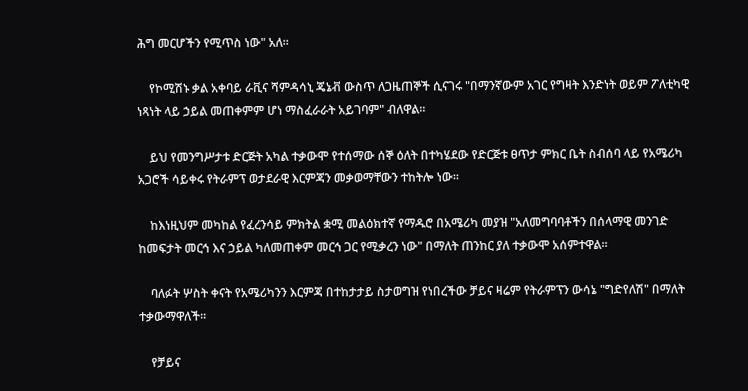ሕግ መርሆችን የሚጥስ ነው" አለ።

    የኮሚሽኑ ቃል አቀባይ ራቪና ሻምዳሳኒ ጄኔቭ ውስጥ ለጋዜጠኞች ሲናገሩ "በማንኛውም አገር የግዛት እንድነት ወይም ፖለቲካዊ ነጻነት ላይ ኃይል መጠቀምም ሆነ ማስፈራራት አይገባም" ብለዋል።

    ይህ የመንግሥታቱ ድርጅት አካል ተቃውሞ የተሰማው ሰኞ ዕለት በተካሄደው የድርጅቱ ፀጥታ ምክር ቤት ስብሰባ ላይ የአሜሪካ አጋሮች ሳይቀሩ የትራምፕ ወታደራዊ እርምጃን መቃወማቸውን ተከትሎ ነው።

    ከእነዚህም መካከል የፈረንሳይ ምክትል ቋሚ መልዕክተኛ የማዱሮ በአሜሪካ መያዝ "አለመግባባቶችን በሰላማዊ መንገድ ከመፍታት መርኅ እና ኃይል ካለመጠቀም መርኅ ጋር የሚቃረን ነው" በማለት ጠንከር ያለ ተቃውሞ አሰምተዋል።

    ባለፉት ሦስት ቀናት የአሜሪካንን እርምጃ በተከታታይ ስታወግዝ የነበረችው ቻይና ዛሬም የትራምፕን ውሳኔ "ግድየለሽ" በማለት ተቃውማዋለች።

    የቻይና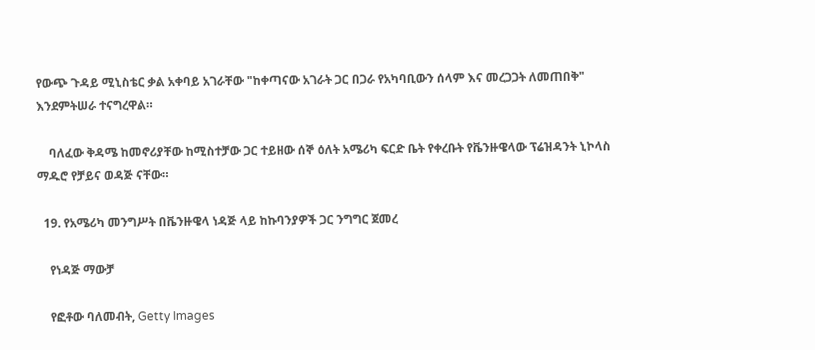የውጭ ጉዳይ ሚኒስቴር ቃል አቀባይ አገራቸው "ከቀጣናው አገራት ጋር በጋራ የአካባቢውን ሰላም እና መረጋጋት ለመጠበቅ" እንደምትሠራ ተናግረዋል።

    ባለፈው ቅዳሜ ከመኖሪያቸው ከሚስተቻው ጋር ተይዘው ሰኞ ዕለት አሜሪካ ፍርድ ቤት የቀረቡት የቬንዙዌላው ፕሬዝዳንት ኒኮላስ ማዱሮ የቻይና ወዳጅ ናቸው።

  19. የአሜሪካ መንግሥት በቬንዙዌላ ነዳጅ ላይ ከኩባንያዎች ጋር ንግግር ጀመረ

    የነዳጅ ማውቻ

    የፎቶው ባለመብት, Getty Images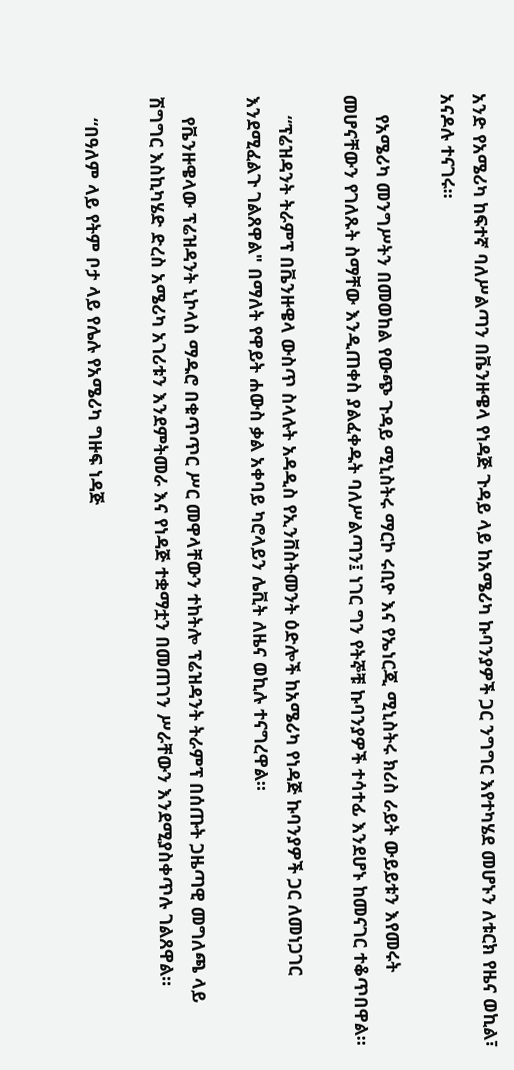አንድ የአሜሪካ ከፍተኛ ባለሥልጣን በቬንዙዌላ የነዳጅ ጉዳይ ላይ ከአሜሪካ ኩባንያዎች ጋር ንግግር እየተካሄደ መሆኑን ለቱርክ የዜና ወኪል፣ አናዶሉ ተናገሩ።

    የአሜሪካ መንግሥትን በመወከል የውጭ ጉዳይ ሚኒስትሩ ማርኮ ሩቢዮ እና የኤነርጂ ሚኒስትሩ ክሪስ ራይት ውይይቱን እየመሩት መሆናቸውን የገለጹት ስማቸው እንዲጠቀስ ያልፈቀዱት ባለሥልጣን፤ ነገር ግን የትኞቹ ኩባንያዎች ተሳተፊ እንደሆኑ ከመናገር ተቆጥበዋል።

    “ፕሬዝዳንት ትራምፕ በቬንዙዌላ ውስጥ ስላሉት አዳዲስ የኢንቨስትመንት ዕድሎች ከአሜሪካ የነዳጅ ኩባንያዎች ጋር ለመነጋገር እንደሚፈልጉ ገልጸዋል" በማለት የዋይት ሐውስ ቃል አቀባይ ካሮላይን ሌቪት ለዜና ወኪሉ ተናግረዋል።

    የቬንዙዌላው ፕሬዝዳንት ኒኮላስ ማዱሮ በቁጥጥር ሥር መዋላቸውን ተከትሎ ፕሬዝዳንት ትራምፕ በሰጡት ጋዜጣዊ መግለጫ ላይ ሽግግር እስኪካሄድ ድረስ አሜሪካ አገሪቱን እንደምትመራ እና የነዳጅ ተቋማቷን በመጠገን ሥራቸውን እንደሚያስቀጥሉ ገልጸዋል።

    “በዓለም ላይ የትም ቦታ ላይ የሌሉ የአሜሪካ ግዙፍ ነዳጅ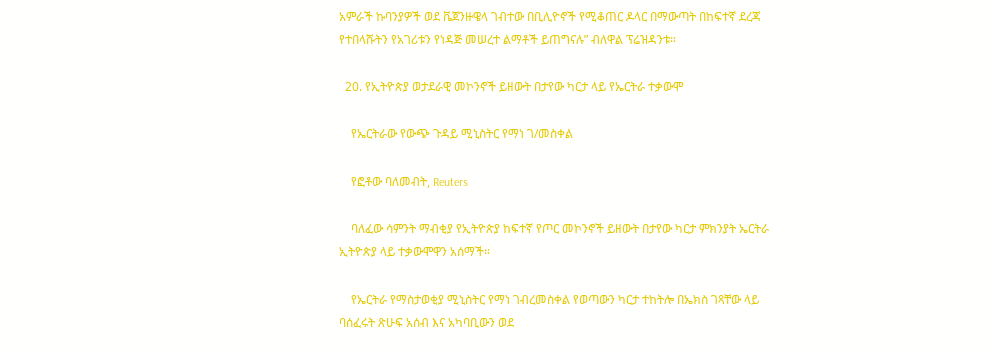አምራች ኩባንያዎች ወደ ቬጀንዙዌላ ገብተው በቢሊዮኖች የሚቆጠር ዶላር በማውጣት በከፍተኛ ደረጃ የተበላሹትን የአገሪቱን የነዳጅ መሠረተ ልማቶች ይጠግናሉ” ብለዋል ፕሬዝዳንቱ።

  20. የኢትዮጵያ ወታደራዊ መኮንኖች ይዘውት በታየው ካርታ ላይ የኤርትራ ተቃውሞ

    የኤርትራው የውጭ ጉዳይ ሚኒስትር የማነ ገ/መስቀል

    የፎቶው ባለመብት, Reuters

    ባለፈው ሳምንት ማብቂያ የኢትዮጵያ ከፍተኛ የጦር መኮንኖች ይዘውት በታየው ካርታ ምክንያት ኤርትራ ኢትዮጵያ ላይ ተቃውሞዋን አሰማች።

    የኤርትራ የማስታወቂያ ሚኒስትር የማነ ገብረመስቀል የወጣውን ካርታ ተከትሎ በኤክስ ገጻቸው ላይ ባሰፈሩት ጽሁፍ አሰብ እና አካባቢውን ወደ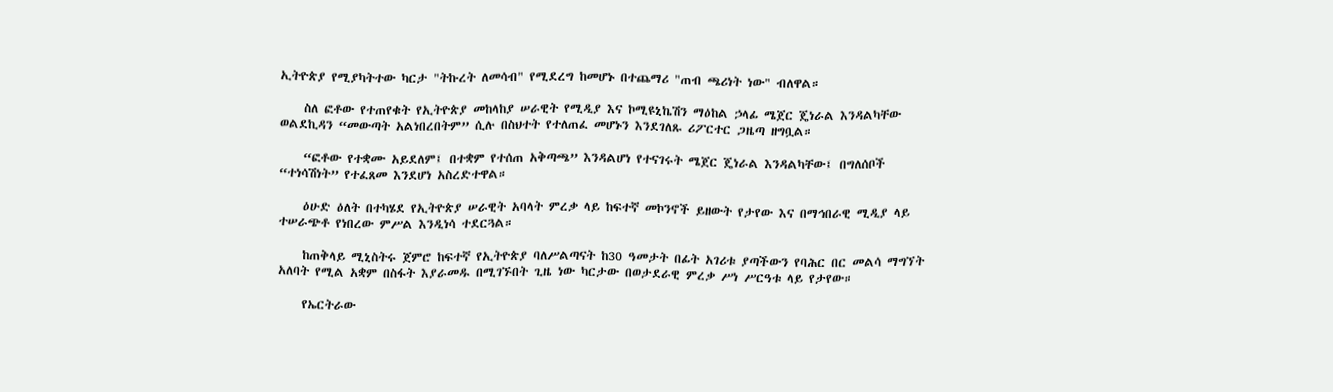ኢትዮጵያ የሚያካትተው ካርታ "ትኩረት ለመሳብ" የሚደረግ ከመሆኑ በተጨማሪ "ጠብ ጫሪነት ነው" ብለዋል።

    ስለ ፎቶው የተጠየቁት የኢትዮጵያ መከላከያ ሠራዊት የሚዲያ እና ኮሚዩኒኬሽን ማዕከል ኃላፊ ሜጀር ጄነራል እንዳልካቸው ወልደኪዳን “መውጣት አልነበረበትም” ሲሉ በስህተት የተለጠፈ መሆኑን እንደገለጹ ሪፖርተር ጋዜጣ ዘግቧል።

    “ፎቶው የተቋሙ አይደለም፤ በተቋም የተሰጠ አቅጣጫ” እንዳልሆነ የተናገሩት ሜጀር ጄነራል እንዳልካቸው፤ በግለሰቦች “ተነሳሽነት” የተፈጸመ እንደሆነ አስረድተዋል።

    ዕሁድ ዕለት በተካሄደ የኢትዮጵያ ሠራዊት አባላት ምረቃ ላይ ከፍተኛ መኮንኖች ይዘውት የታየው እና በማኅበራዊ ሚዲያ ላይ ተሠራጭቶ የነበረው ምሥል እንዲነሳ ተደርጓል።

    ከጠቅላይ ሚኒስትሩ ጀምሮ ከፍተኛ የኢትዮጵያ ባለሥልጣናት ከ30 ዓመታት በፊት አገሪቱ ያጣችውን የባሕር በር መልሳ ማግኘት አለባት የሚል አቋም በስፋት እያራመዱ በሚገኙበት ጊዜ ነው ካርታው በወታደራዊ ምረቃ ሥነ ሥርዓቱ ላይ የታየው።

    የኤርትራው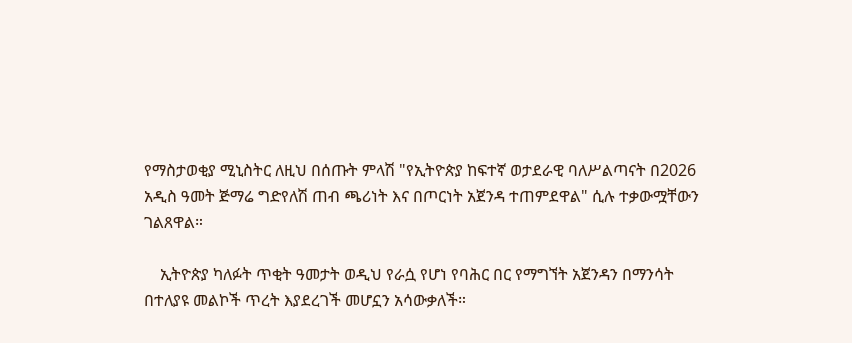የማስታወቂያ ሚኒስትር ለዚህ በሰጡት ምላሽ "የኢትዮጵያ ከፍተኛ ወታደራዊ ባለሥልጣናት በ2026 አዲስ ዓመት ጅማሬ ግድየለሽ ጠብ ጫሪነት እና በጦርነት አጀንዳ ተጠምደዋል" ሲሉ ተቃውሟቸውን ገልጸዋል።

    ኢትዮጵያ ካለፉት ጥቂት ዓመታት ወዲህ የራሷ የሆነ የባሕር በር የማግኘት አጀንዳን በማንሳት በተለያዩ መልኮች ጥረት እያደረገች መሆኗን አሳውቃለች።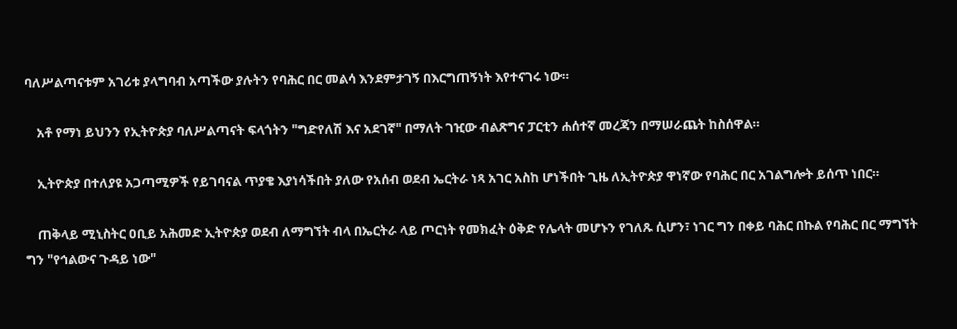ባለሥልጣናቱም አገሪቱ ያላግባብ አጣችው ያሉትን የባሕር በር መልሳ እንደምታገኝ በእርግጠኝነት እየተናገሩ ነው።

    አቶ የማነ ይህንን የኢትዮጵያ ባለሥልጣናት ፍላጎትን "ግድየለሽ እና አደገኛ" በማለት ገዢው ብልጽግና ፓርቲን ሐሰተኛ መረጃን በማሠራጨት ከስሰዋል።

    ኢትዮጵያ በተለያዩ አጋጣሚዎች የይገባናል ጥያቄ እያነሳችበት ያለው የአሰብ ወደብ ኤርትራ ነጻ አገር አስከ ሆነችበት ጊዜ ለኢትዮጵያ ዋነኛው የባሕር በር አገልግሎት ይሰጥ ነበር።

    ጠቅላይ ሚኒስትር ዐቢይ አሕመድ ኢትዮጵያ ወደብ ለማግኘት ብላ በኤርትራ ላይ ጦርነት የመክፈት ዕቅድ የሌላት መሆኑን የገለጹ ሲሆን፣ ነገር ግን በቀይ ባሕር በኩል የባሕር በር ማግኘት ግን "የኅልውና ጉዳይ ነው"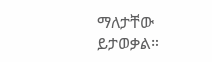ማለታቸው ይታወቃል።